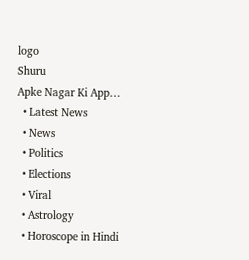logo
Shuru
Apke Nagar Ki App…
  • Latest News
  • News
  • Politics
  • Elections
  • Viral
  • Astrology
  • Horoscope in Hindi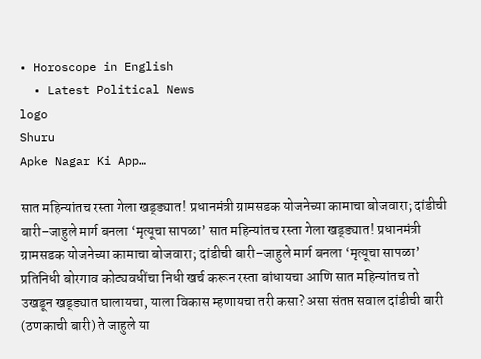• Horoscope in English
  • Latest Political News
logo
Shuru
Apke Nagar Ki App…

सात महिन्यांतच रस्ता गेला खड्ड्यात! प्रधानमंत्री ग्रामसडक योजनेच्या कामाचा बोजवारा; दांडीची बारी–जाहुले मार्ग बनला ‘मृत्यूचा सापळा’ सात महिन्यांतच रस्ता गेला खड्ड्यात! प्रधानमंत्री ग्रामसडक योजनेच्या कामाचा बोजवारा; दांडीची बारी–जाहुले मार्ग बनला ‘मृत्यूचा सापळा’ प्रतिनिधी बोरगाव कोट्यवधींचा निधी खर्च करून रस्ता बांधायचा आणि सात महिन्यांतच तो उखडून खड्ड्यात घालायचा, याला विकास म्हणायचा तरी कसा? असा संतप्त सवाल दांडीची बारी (ठणकाची बारी) ते जाहुले या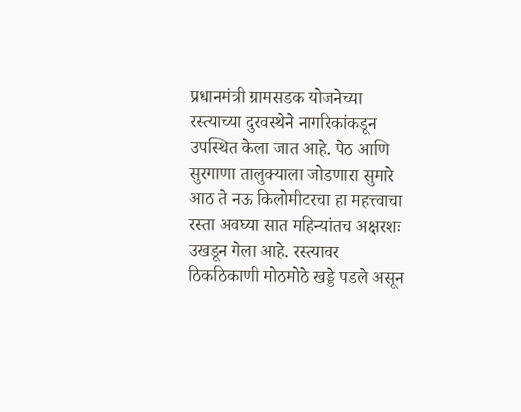प्रधानमंत्री ग्रामसडक योजनेच्या रस्त्याच्या दुरवस्थेने नागरिकांकडून उपस्थित केला जात आहे. पेठ आणि सुरगाणा तालुक्याला जोडणारा सुमारे आठ ते नऊ किलोमीटरचा हा महत्त्वाचा रस्ता अवघ्या सात महिन्यांतच अक्षरशः उखडून गेला आहे. रस्त्यावर ठिकठिकाणी मोठमोठे खड्डे पडले असून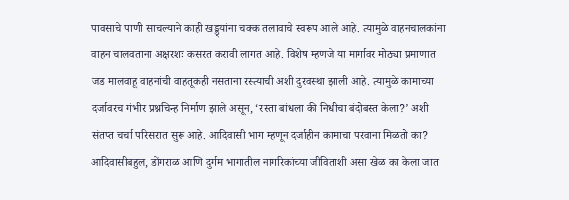पावसाचे पाणी साचल्याने काही खड्ड्यांना चक्क तलावाचे स्वरूप आले आहे. त्यामुळे वाहनचालकांना वाहन चालवताना अक्षरशः कसरत करावी लागत आहे. विशेष म्हणजे या मार्गावर मोठ्या प्रमाणात जड मालवाहू वाहनांची वाहतूकही नसताना रस्त्याची अशी दुरवस्था झाली आहे. त्यामुळे कामाच्या दर्जावरच गंभीर प्रश्नचिन्ह निर्माण झाले असून, ‘रस्ता बांधला की निधीचा बंदोबस्त केला?’ अशी संतप्त चर्चा परिसरात सुरू आहे. आदिवासी भाग म्हणून दर्जाहीन कामाचा परवाना मिळतो का? आदिवासीबहुल, डोंगराळ आणि दुर्गम भागातील नागरिकांच्या जीविताशी असा खेळ का केला जात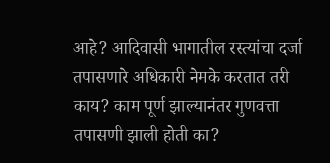आहे? आदिवासी भागातील रस्त्यांचा दर्जा तपासणारे अधिकारी नेमके करतात तरी काय? काम पूर्ण झाल्यानंतर गुणवत्ता तपासणी झाली होती का?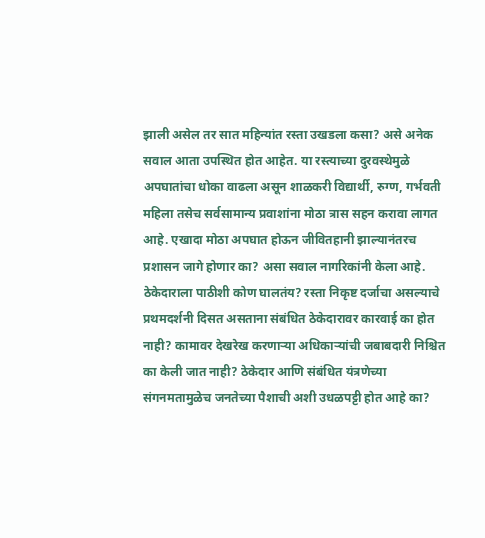झाली असेल तर सात महिन्यांत रस्ता उखडला कसा? असे अनेक सवाल आता उपस्थित होत आहेत. या रस्त्याच्या दुरवस्थेमुळे अपघातांचा धोका वाढला असून शाळकरी विद्यार्थी, रुग्ण, गर्भवती महिला तसेच सर्वसामान्य प्रवाशांना मोठा त्रास सहन करावा लागत आहे. एखादा मोठा अपघात होऊन जीवितहानी झाल्यानंतरच प्रशासन जागे होणार का? असा सवाल नागरिकांनी केला आहे. ठेकेदाराला पाठीशी कोण घालतंय? रस्ता निकृष्ट दर्जाचा असल्याचे प्रथमदर्शनी दिसत असताना संबंधित ठेकेदारावर कारवाई का होत नाही? कामावर देखरेख करणाऱ्या अधिकाऱ्यांची जबाबदारी निश्चित का केली जात नाही? ठेकेदार आणि संबंधित यंत्रणेच्या संगनमतामुळेच जनतेच्या पैशाची अशी उधळपट्टी होत आहे का?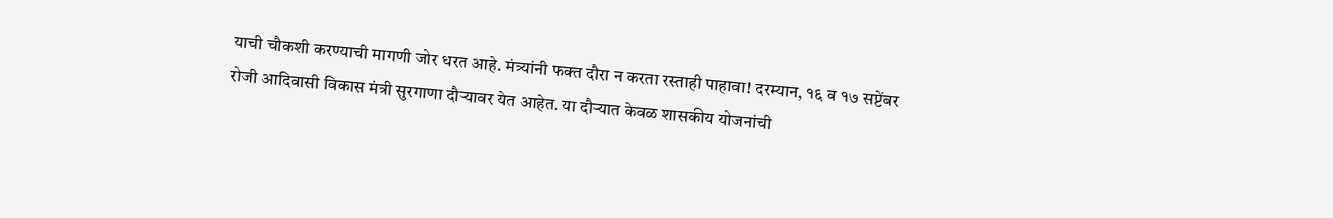याची चौकशी करण्याची मागणी जोर धरत आहे. मंत्र्यांनी फक्त दौरा न करता रस्ताही पाहावा! दरम्यान, १६ व १७ सप्टेंबर रोजी आदिवासी विकास मंत्री सुरगाणा दौऱ्यावर येत आहेत. या दौऱ्यात केवळ शासकीय योजनांची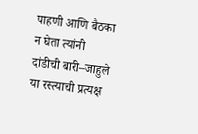पाहणी आणि बैठका न घेता त्यांनी दांडीची बारी–जाहुले या रस्त्याची प्रत्यक्ष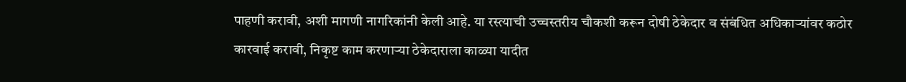पाहणी करावी, अशी मागणी नागरिकांनी केली आहे. या रस्त्याची उच्चस्तरीय चौकशी करून दोषी ठेकेदार व संबंधित अधिकाऱ्यांवर कठोर कारवाई करावी, निकृष्ट काम करणाऱ्या ठेकेदाराला काळ्या यादीत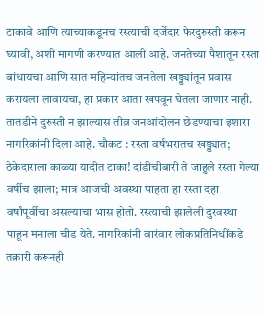टाकावे आणि त्याच्याकडूनच रस्त्याची दर्जेदार फेरदुरुस्ती करून घ्यावी, अशी मागणी करण्यात आली आहे. जनतेच्या पैशातून रस्ता बांधायचा आणि सात महिन्यांतच जनतेला खड्ड्यांतून प्रवास करायला लावायचा, हा प्रकार आता खपवून घेतला जाणार नाही. तातडीने दुरुस्ती न झाल्यास तीव्र जनआंदोलन छेडण्याचा इशारा नागरिकांनी दिला आहे. चौकट : रस्ता वर्षभरातच खड्ड्यात; ठेकेदाराला काळ्या यादीत टाका! दांडीचीबारी ते जाहुले रस्ता गेल्या वर्षीच झाला; मात्र आजची अवस्था पाहता हा रस्ता दहा वर्षांपूर्वीचा असल्याचा भास होतो. रस्त्याची झालेली दुरवस्था पाहून मनाला चीड येते. नागरिकांनी वारंवार लोकप्रतिनिधींकडे तक्रारी करूनही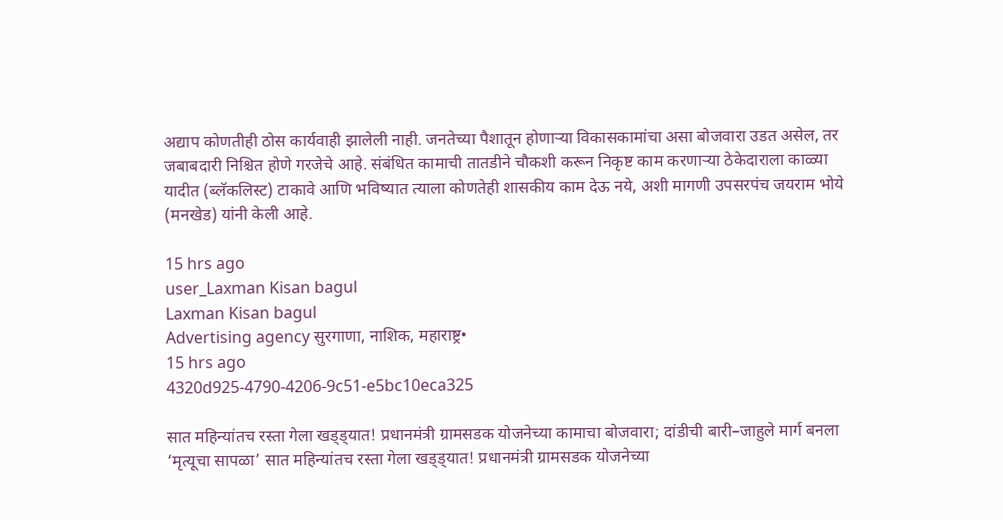अद्याप कोणतीही ठोस कार्यवाही झालेली नाही. जनतेच्या पैशातून होणाऱ्या विकासकामांचा असा बोजवारा उडत असेल, तर जबाबदारी निश्चित होणे गरजेचे आहे. संबंधित कामाची तातडीने चौकशी करून निकृष्ट काम करणाऱ्या ठेकेदाराला काळ्या यादीत (ब्लॅकलिस्ट) टाकावे आणि भविष्यात त्याला कोणतेही शासकीय काम देऊ नये, अशी मागणी उपसरपंच जयराम भोये (मनखेड) यांनी केली आहे.

15 hrs ago
user_Laxman Kisan bagul
Laxman Kisan bagul
Advertising agency सुरगाणा, नाशिक, महाराष्ट्र•
15 hrs ago
4320d925-4790-4206-9c51-e5bc10eca325

सात महिन्यांतच रस्ता गेला खड्ड्यात! प्रधानमंत्री ग्रामसडक योजनेच्या कामाचा बोजवारा; दांडीची बारी–जाहुले मार्ग बनला ‘मृत्यूचा सापळा’ सात महिन्यांतच रस्ता गेला खड्ड्यात! प्रधानमंत्री ग्रामसडक योजनेच्या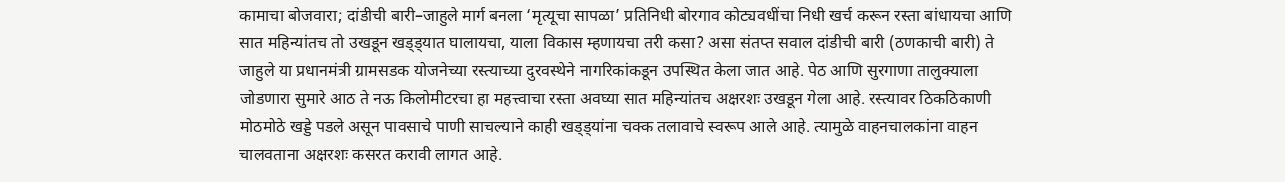कामाचा बोजवारा; दांडीची बारी–जाहुले मार्ग बनला ‘मृत्यूचा सापळा’ प्रतिनिधी बोरगाव कोट्यवधींचा निधी खर्च करून रस्ता बांधायचा आणि सात महिन्यांतच तो उखडून खड्ड्यात घालायचा, याला विकास म्हणायचा तरी कसा? असा संतप्त सवाल दांडीची बारी (ठणकाची बारी) ते जाहुले या प्रधानमंत्री ग्रामसडक योजनेच्या रस्त्याच्या दुरवस्थेने नागरिकांकडून उपस्थित केला जात आहे. पेठ आणि सुरगाणा तालुक्याला जोडणारा सुमारे आठ ते नऊ किलोमीटरचा हा महत्त्वाचा रस्ता अवघ्या सात महिन्यांतच अक्षरशः उखडून गेला आहे. रस्त्यावर ठिकठिकाणी मोठमोठे खड्डे पडले असून पावसाचे पाणी साचल्याने काही खड्ड्यांना चक्क तलावाचे स्वरूप आले आहे. त्यामुळे वाहनचालकांना वाहन चालवताना अक्षरशः कसरत करावी लागत आहे.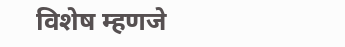विशेष म्हणजे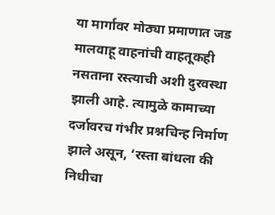या मार्गावर मोठ्या प्रमाणात जड मालवाहू वाहनांची वाहतूकही नसताना रस्त्याची अशी दुरवस्था झाली आहे. त्यामुळे कामाच्या दर्जावरच गंभीर प्रश्नचिन्ह निर्माण झाले असून, ‘रस्ता बांधला की निधीचा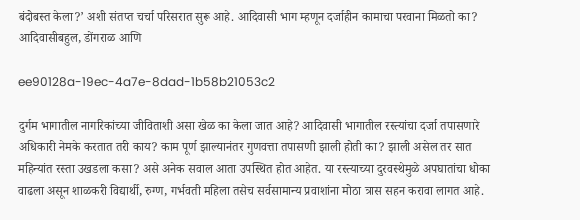बंदोबस्त केला?’ अशी संतप्त चर्चा परिसरात सुरू आहे. आदिवासी भाग म्हणून दर्जाहीन कामाचा परवाना मिळतो का? आदिवासीबहुल, डोंगराळ आणि

ee90128a-19ec-4a7e-8dad-1b58b21053c2

दुर्गम भागातील नागरिकांच्या जीविताशी असा खेळ का केला जात आहे? आदिवासी भागातील रस्त्यांचा दर्जा तपासणारे अधिकारी नेमके करतात तरी काय? काम पूर्ण झाल्यानंतर गुणवत्ता तपासणी झाली होती का? झाली असेल तर सात महिन्यांत रस्ता उखडला कसा? असे अनेक सवाल आता उपस्थित होत आहेत. या रस्त्याच्या दुरवस्थेमुळे अपघातांचा धोका वाढला असून शाळकरी विद्यार्थी, रुग्ण, गर्भवती महिला तसेच सर्वसामान्य प्रवाशांना मोठा त्रास सहन करावा लागत आहे.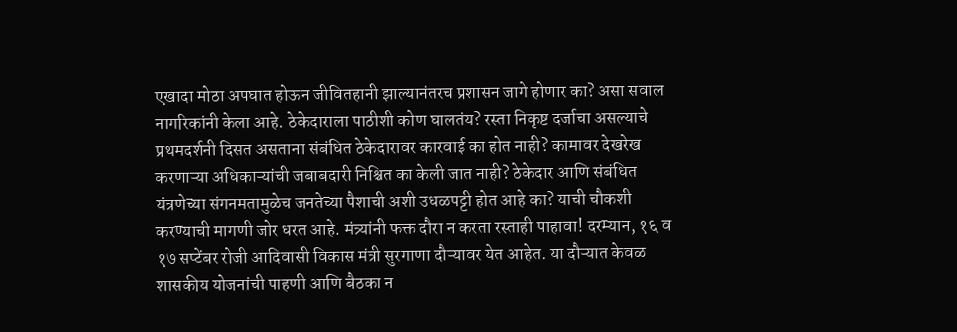एखादा मोठा अपघात होऊन जीवितहानी झाल्यानंतरच प्रशासन जागे होणार का? असा सवाल नागरिकांनी केला आहे. ठेकेदाराला पाठीशी कोण घालतंय? रस्ता निकृष्ट दर्जाचा असल्याचे प्रथमदर्शनी दिसत असताना संबंधित ठेकेदारावर कारवाई का होत नाही? कामावर देखरेख करणाऱ्या अधिकाऱ्यांची जबाबदारी निश्चित का केली जात नाही? ठेकेदार आणि संबंधित यंत्रणेच्या संगनमतामुळेच जनतेच्या पैशाची अशी उधळपट्टी होत आहे का? याची चौकशी करण्याची मागणी जोर धरत आहे. मंत्र्यांनी फक्त दौरा न करता रस्ताही पाहावा! दरम्यान, १६ व १७ सप्टेंबर रोजी आदिवासी विकास मंत्री सुरगाणा दौऱ्यावर येत आहेत. या दौऱ्यात केवळ शासकीय योजनांची पाहणी आणि बैठका न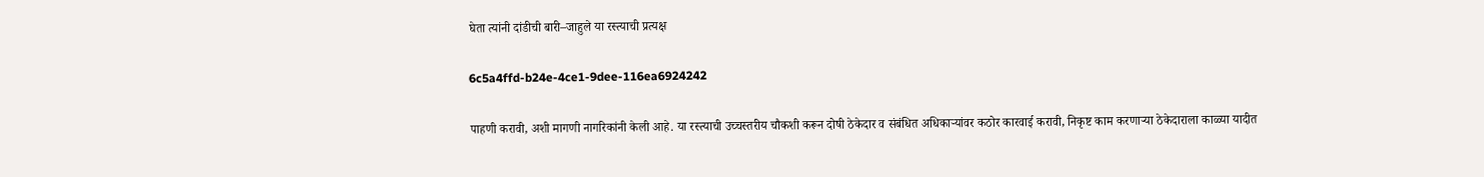घेता त्यांनी दांडीची बारी–जाहुले या रस्त्याची प्रत्यक्ष

6c5a4ffd-b24e-4ce1-9dee-116ea6924242

पाहणी करावी, अशी मागणी नागरिकांनी केली आहे. या रस्त्याची उच्चस्तरीय चौकशी करून दोषी ठेकेदार व संबंधित अधिकाऱ्यांवर कठोर कारवाई करावी, निकृष्ट काम करणाऱ्या ठेकेदाराला काळ्या यादीत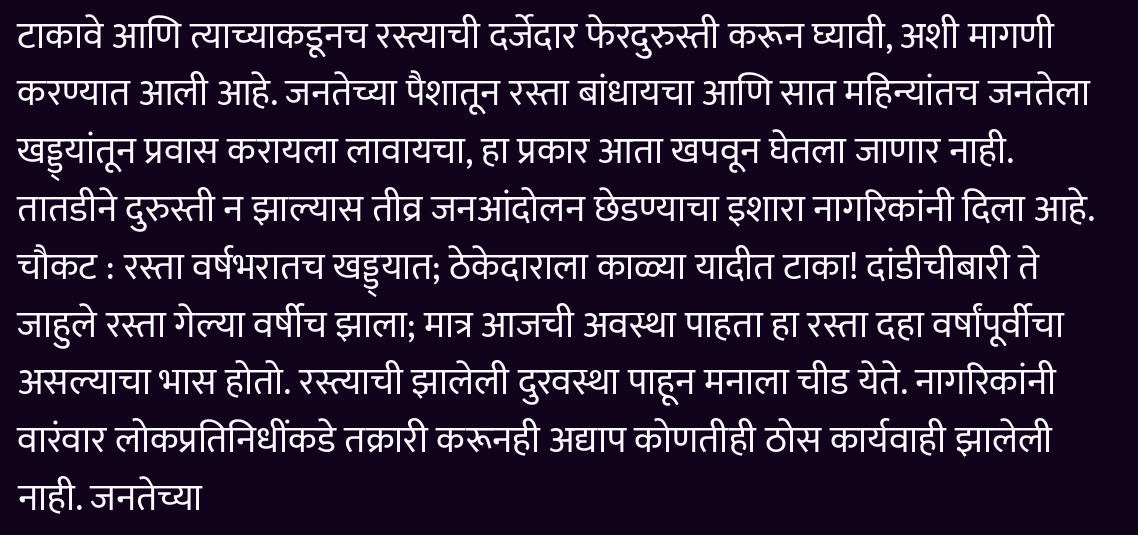टाकावे आणि त्याच्याकडूनच रस्त्याची दर्जेदार फेरदुरुस्ती करून घ्यावी, अशी मागणी करण्यात आली आहे. जनतेच्या पैशातून रस्ता बांधायचा आणि सात महिन्यांतच जनतेला खड्ड्यांतून प्रवास करायला लावायचा, हा प्रकार आता खपवून घेतला जाणार नाही. तातडीने दुरुस्ती न झाल्यास तीव्र जनआंदोलन छेडण्याचा इशारा नागरिकांनी दिला आहे. चौकट : रस्ता वर्षभरातच खड्ड्यात; ठेकेदाराला काळ्या यादीत टाका! दांडीचीबारी ते जाहुले रस्ता गेल्या वर्षीच झाला; मात्र आजची अवस्था पाहता हा रस्ता दहा वर्षांपूर्वीचा असल्याचा भास होतो. रस्त्याची झालेली दुरवस्था पाहून मनाला चीड येते. नागरिकांनी वारंवार लोकप्रतिनिधींकडे तक्रारी करूनही अद्याप कोणतीही ठोस कार्यवाही झालेली नाही. जनतेच्या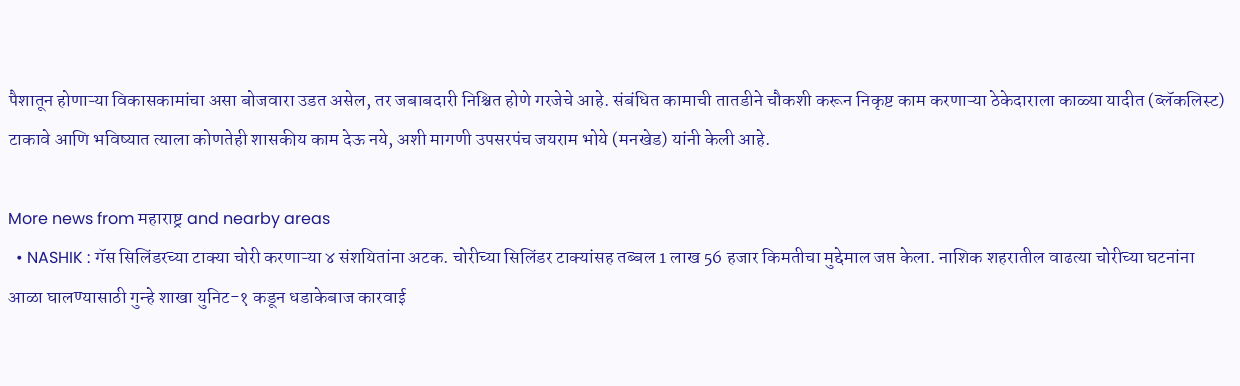पैशातून होणाऱ्या विकासकामांचा असा बोजवारा उडत असेल, तर जबाबदारी निश्चित होणे गरजेचे आहे. संबंधित कामाची तातडीने चौकशी करून निकृष्ट काम करणाऱ्या ठेकेदाराला काळ्या यादीत (ब्लॅकलिस्ट) टाकावे आणि भविष्यात त्याला कोणतेही शासकीय काम देऊ नये, अशी मागणी उपसरपंच जयराम भोये (मनखेड) यांनी केली आहे.

More news from महाराष्ट्र and nearby areas
  • NASHIK : गॅस सिलिंडरच्या टाक्या चोरी करणाऱ्या ४ संशयितांना अटक. चोरीच्या सिलिंडर टाक्यांसह तब्बल 1 लाख 56 हजार किमतीचा मुद्देमाल जप्त केला. नाशिक शहरातील वाढत्या चोरीच्या घटनांना आळा घालण्यासाठी गुन्हे शाखा युनिट-१ कडून धडाकेबाज कारवाई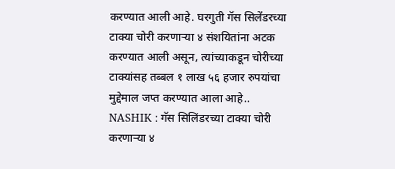करण्यात आली आहे. घरगुती गॅस सिलेंडरच्या टाक्या चोरी करणाऱ्या ४ संशयितांना अटक करण्यात आली असून, त्यांच्याकडून चोरीच्या टाक्यांसह तब्बल १ लाख ५६ हजार रुपयांचा मुद्देमाल जप्त करण्यात आला आहे.. NASHIK : गॅस सिलिंडरच्या टाक्या चोरी करणाऱ्या ४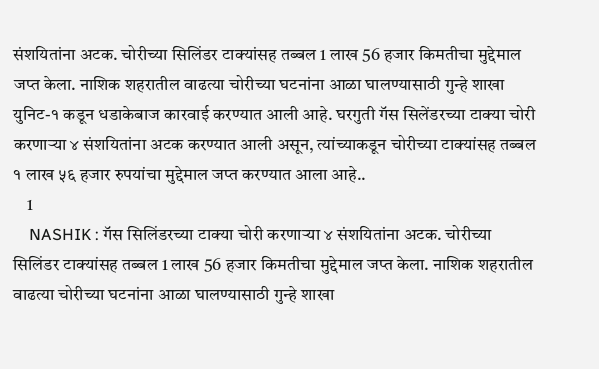संशयितांना अटक. चोरीच्या सिलिंडर टाक्यांसह तब्बल 1 लाख 56 हजार किमतीचा मुद्देमाल जप्त केला. नाशिक शहरातील वाढत्या चोरीच्या घटनांना आळा घालण्यासाठी गुन्हे शाखा युनिट-१ कडून धडाकेबाज कारवाई करण्यात आली आहे. घरगुती गॅस सिलेंडरच्या टाक्या चोरी करणाऱ्या ४ संशयितांना अटक करण्यात आली असून, त्यांच्याकडून चोरीच्या टाक्यांसह तब्बल १ लाख ५६ हजार रुपयांचा मुद्देमाल जप्त करण्यात आला आहे..
    1
    NASHIK : गॅस सिलिंडरच्या टाक्या चोरी करणाऱ्या ४ संशयितांना अटक. चोरीच्या सिलिंडर टाक्यांसह तब्बल 1 लाख 56 हजार किमतीचा मुद्देमाल जप्त केला. नाशिक शहरातील वाढत्या चोरीच्या घटनांना आळा घालण्यासाठी गुन्हे शाखा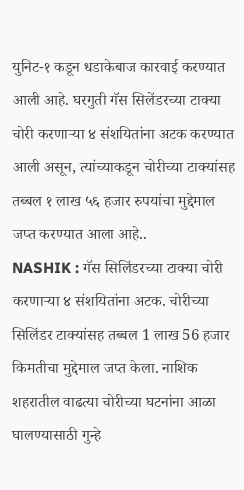युनिट-१ कडून धडाकेबाज कारवाई करण्यात आली आहे. घरगुती गॅस सिलेंडरच्या टाक्या चोरी करणाऱ्या ४ संशयितांना अटक करण्यात आली असून, त्यांच्याकडून चोरीच्या टाक्यांसह तब्बल १ लाख ५६ हजार रुपयांचा मुद्देमाल जप्त करण्यात आला आहे..
NASHIK : गॅस सिलिंडरच्या टाक्या चोरी करणाऱ्या ४ संशयितांना अटक. चोरीच्या सिलिंडर टाक्यांसह तब्बल 1 लाख 56 हजार किमतीचा मुद्देमाल जप्त केला. नाशिक शहरातील वाढत्या चोरीच्या घटनांना आळा घालण्यासाठी गुन्हे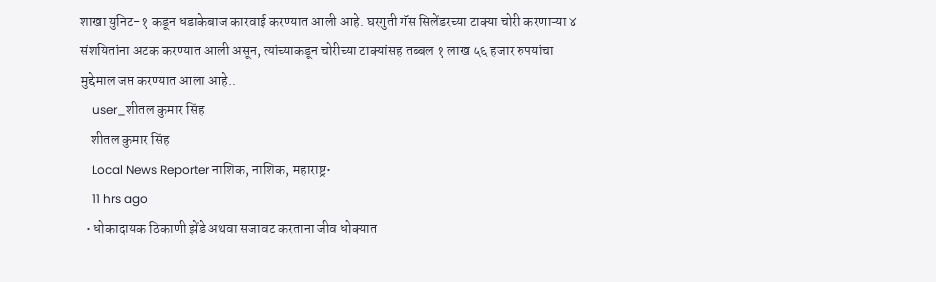शाखा युनिट-१ कडून धडाकेबाज कारवाई करण्यात आली आहे. घरगुती गॅस सिलेंडरच्या टाक्या चोरी करणाऱ्या ४ संशयितांना अटक करण्यात आली असून, त्यांच्याकडून चोरीच्या टाक्यांसह तब्बल १ लाख ५६ हजार रुपयांचा मुद्देमाल जप्त करण्यात आला आहे..
    user_शीतल कुमार सिंह
    शीतल कुमार सिंह
    Local News Reporter नाशिक, नाशिक, महाराष्ट्र•
    11 hrs ago
  • धोकादायक ठिकाणी झेंडे अथवा सजावट करताना जीव धोक्यात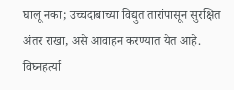घालू नका; उच्चदाबाच्या विद्युत तारांपासून सुरक्षित अंतर राखा, असे आवाहन करण्यात येत आहे. विघ्नहर्त्या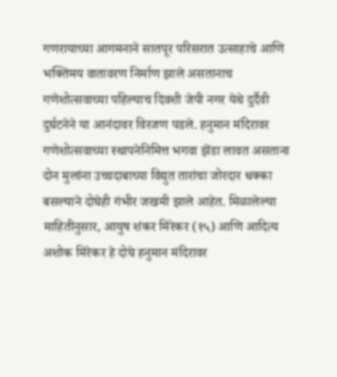गणरायाच्या आगमनाने सातपूर परिसरात उत्साहाचे आणि भक्तिमय वातावरण निर्माण झाले असतानाच गणेशोत्सवाच्या पहिल्याच दिवशी जेपी नगर येथे दुर्दैवी दुर्घटनेने या आनंदावर विरजण पडले. हनुमान मंदिरावर गणेशोत्सवाच्या स्थापनेनिमित्त भगवा झेंडा लावत असताना दोन मुलांना उच्चदाबाच्या विद्युत तारांचा जोरदार धक्का बसल्याने दोघेही गंभीर जखमी झाले आहेत. मिळालेल्या माहितीनुसार, आयुष शंकर मिरेकर (१५) आणि आदित्य अशोक मिरेकर हे दोघे हनुमान मंदिरावर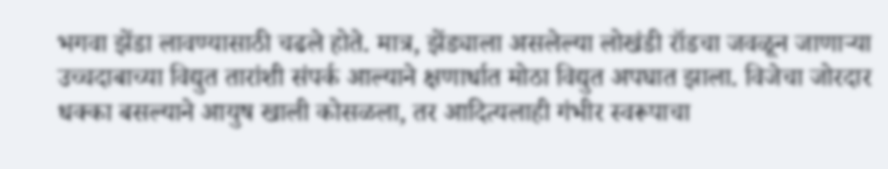भगवा झेंडा लावण्यासाठी चढले होते. मात्र, झेंड्याला असलेल्या लोखंडी रॉडचा जवळून जाणाऱ्या उच्चदाबाच्या विद्युत तारांशी संपर्क आल्याने क्षणार्धात मोठा विद्युत अपघात झाला. विजेचा जोरदार धक्का बसल्याने आयुष खाली कोसळला, तर आदित्यलाही गंभीर स्वरूपाचा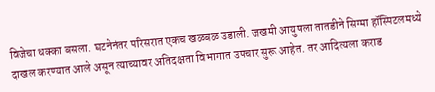विजेचा धक्का बसला. घटनेनंतर परिसरात एकच खळबळ उडाली. जखमी आयुषला तातडीने सिग्मा हॉस्पिटलमध्ये दाखल करण्यात आले असून त्याच्यावर अतिदक्षता विभागात उपचार सुरू आहेत. तर आदित्यला कराड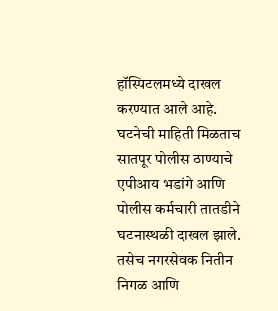हॉस्पिटलमध्ये दाखल करण्यात आले आहे. घटनेची माहिती मिळताच सातपूर पोलीस ठाण्याचे एपीआय भडांगे आणि पोलीस कर्मचारी तातडीने घटनास्थळी दाखल झाले. तसेच नगरसेवक नितीन निगळ आणि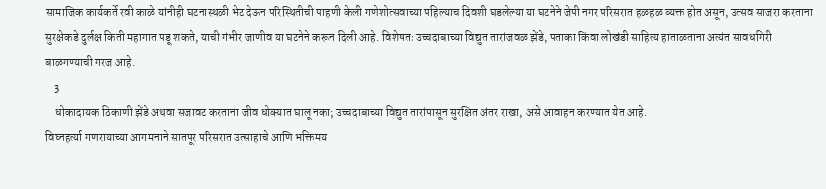सामाजिक कार्यकर्ते रवी काळे यांनीही घटनास्थळी भेट देऊन परिस्थितीची पाहणी केली गणेशोत्सवाच्या पहिल्याच दिवशी घडलेल्या या घटनेने जेपी नगर परिसरात हळहळ व्यक्त होत असून, उत्सव साजरा करताना सुरक्षेकडे दुर्लक्ष किती महागात पडू शकते, याची गंभीर जाणीव या घटनेने करून दिली आहे. विशेषतः उच्चदाबाच्या विद्युत तारांजवळ झेंडे, पताका किंवा लोखंडी साहित्य हाताळताना अत्यंत सावधगिरी बाळगण्याची गरज आहे.
    3
    धोकादायक ठिकाणी झेंडे अथवा सजावट करताना जीव धोक्यात घालू नका; उच्चदाबाच्या विद्युत तारांपासून सुरक्षित अंतर राखा, असे आवाहन करण्यात येत आहे.
विघ्नहर्त्या गणरायाच्या आगमनाने सातपूर परिसरात उत्साहाचे आणि भक्तिमय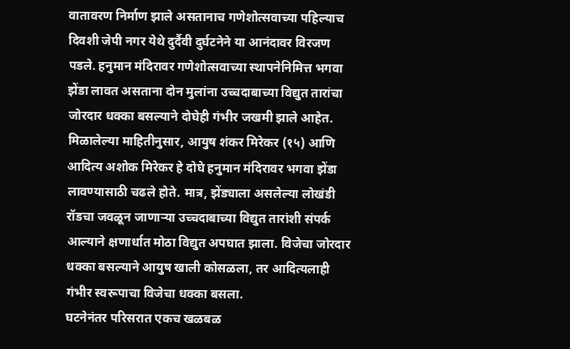वातावरण निर्माण झाले असतानाच गणेशोत्सवाच्या पहिल्याच दिवशी जेपी नगर येथे दुर्दैवी दुर्घटनेने या आनंदावर विरजण पडले. हनुमान मंदिरावर गणेशोत्सवाच्या स्थापनेनिमित्त भगवा झेंडा लावत असताना दोन मुलांना उच्चदाबाच्या विद्युत तारांचा जोरदार धक्का बसल्याने दोघेही गंभीर जखमी झाले आहेत.
मिळालेल्या माहितीनुसार, आयुष शंकर मिरेकर (१५) आणि आदित्य अशोक मिरेकर हे दोघे हनुमान मंदिरावर भगवा झेंडा लावण्यासाठी चढले होते. मात्र, झेंड्याला असलेल्या लोखंडी रॉडचा जवळून जाणाऱ्या उच्चदाबाच्या विद्युत तारांशी संपर्क आल्याने क्षणार्धात मोठा विद्युत अपघात झाला. विजेचा जोरदार धक्का बसल्याने आयुष खाली कोसळला, तर आदित्यलाही गंभीर स्वरूपाचा विजेचा धक्का बसला.
घटनेनंतर परिसरात एकच खळबळ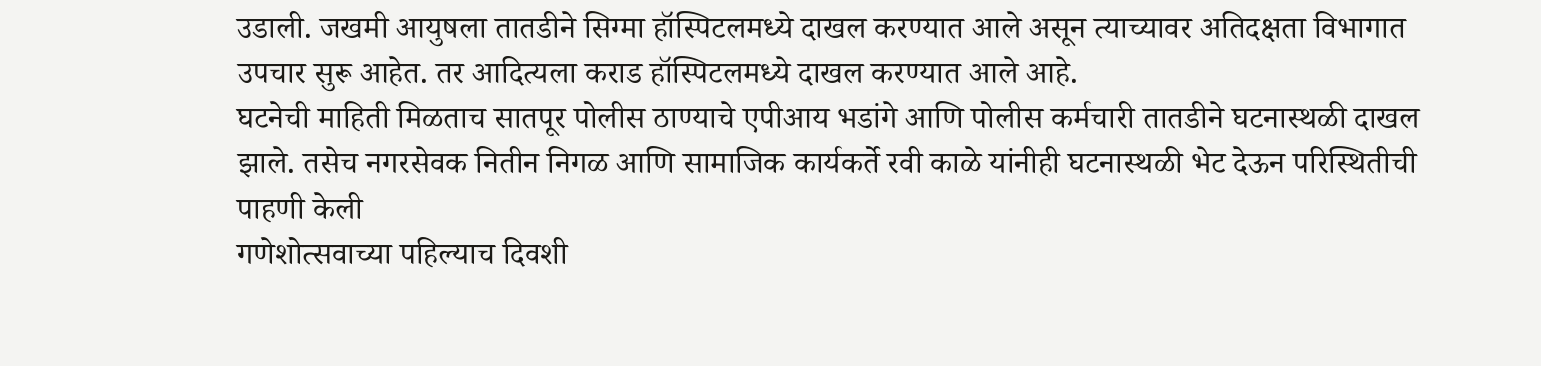उडाली. जखमी आयुषला तातडीने सिग्मा हॉस्पिटलमध्ये दाखल करण्यात आले असून त्याच्यावर अतिदक्षता विभागात उपचार सुरू आहेत. तर आदित्यला कराड हॉस्पिटलमध्ये दाखल करण्यात आले आहे.
घटनेची माहिती मिळताच सातपूर पोलीस ठाण्याचे एपीआय भडांगे आणि पोलीस कर्मचारी तातडीने घटनास्थळी दाखल झाले. तसेच नगरसेवक नितीन निगळ आणि सामाजिक कार्यकर्ते रवी काळे यांनीही घटनास्थळी भेट देऊन परिस्थितीची पाहणी केली
गणेशोत्सवाच्या पहिल्याच दिवशी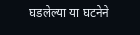घडलेल्या या घटनेने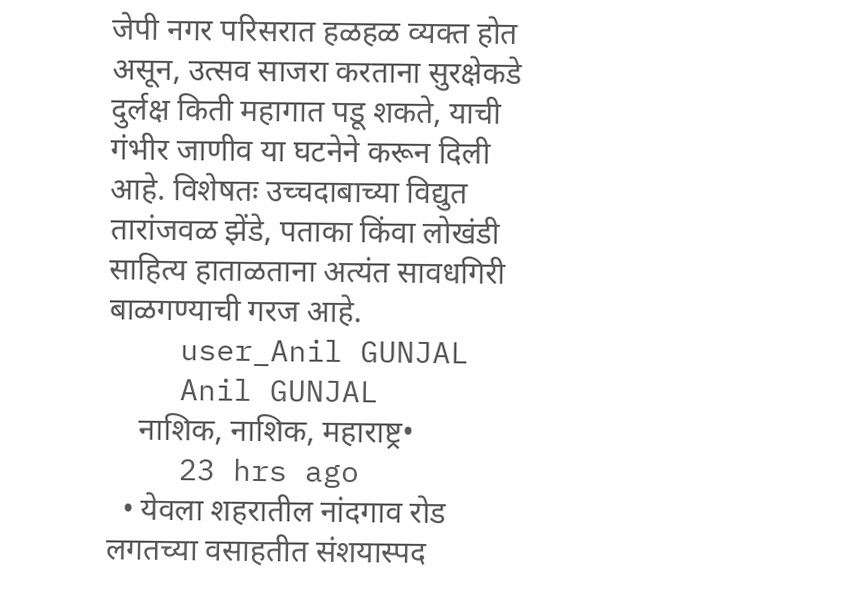जेपी नगर परिसरात हळहळ व्यक्त होत असून, उत्सव साजरा करताना सुरक्षेकडे दुर्लक्ष किती महागात पडू शकते, याची गंभीर जाणीव या घटनेने करून दिली आहे. विशेषतः उच्चदाबाच्या विद्युत तारांजवळ झेंडे, पताका किंवा लोखंडी साहित्य हाताळताना अत्यंत सावधगिरी बाळगण्याची गरज आहे.
    user_Anil GUNJAL
    Anil GUNJAL
    नाशिक, नाशिक, महाराष्ट्र•
    23 hrs ago
  • येवला शहरातील नांदगाव रोड लगतच्या वसाहतीत संशयास्पद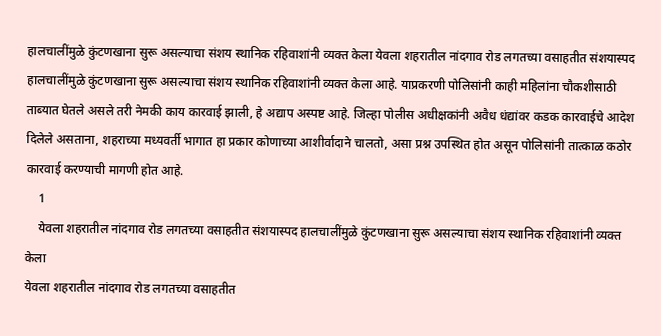हालचालींमुळे कुंटणखाना सुरू असल्याचा संशय स्थानिक रहिवाशांनी व्यक्त केला येवला शहरातील नांदगाव रोड लगतच्या वसाहतीत संशयास्पद हालचालींमुळे कुंटणखाना सुरू असल्याचा संशय स्थानिक रहिवाशांनी व्यक्त केला आहे. याप्रकरणी पोलिसांनी काही महिलांना चौकशीसाठी ताब्यात घेतले असले तरी नेमकी काय कारवाई झाली, हे अद्याप अस्पष्ट आहे. जिल्हा पोलीस अधीक्षकांनी अवैध धंद्यांवर कडक कारवाईचे आदेश दिलेले असताना, शहराच्या मध्यवर्ती भागात हा प्रकार कोणाच्या आशीर्वादाने चालतो, असा प्रश्न उपस्थित होत असून पोलिसांनी तात्काळ कठोर कारवाई करण्याची मागणी होत आहे.
    1
    येवला शहरातील नांदगाव रोड लगतच्या वसाहतीत संशयास्पद हालचालींमुळे कुंटणखाना सुरू असल्याचा संशय स्थानिक रहिवाशांनी व्यक्त केला
येवला शहरातील नांदगाव रोड लगतच्या वसाहतीत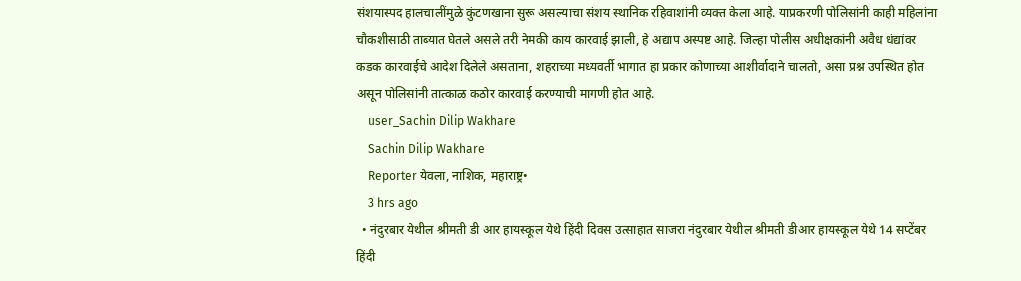संशयास्पद हालचालींमुळे कुंटणखाना सुरू असल्याचा संशय स्थानिक रहिवाशांनी व्यक्त केला आहे. याप्रकरणी पोलिसांनी काही महिलांना चौकशीसाठी ताब्यात घेतले असले तरी नेमकी काय कारवाई झाली, हे अद्याप अस्पष्ट आहे. जिल्हा पोलीस अधीक्षकांनी अवैध धंद्यांवर कडक कारवाईचे आदेश दिलेले असताना, शहराच्या मध्यवर्ती भागात हा प्रकार कोणाच्या आशीर्वादाने चालतो, असा प्रश्न उपस्थित होत असून पोलिसांनी तात्काळ कठोर कारवाई करण्याची मागणी होत आहे.
    user_Sachin Dilip Wakhare
    Sachin Dilip Wakhare
    Reporter येवला, नाशिक, महाराष्ट्र•
    3 hrs ago
  • नंदुरबार येथील श्रीमती डी आर हायस्कूल येथे हिंदी दिवस उत्साहात साजरा नंदुरबार येथील श्रीमती डीआर हायस्कूल येथे 14 सप्टेंबर हिंदी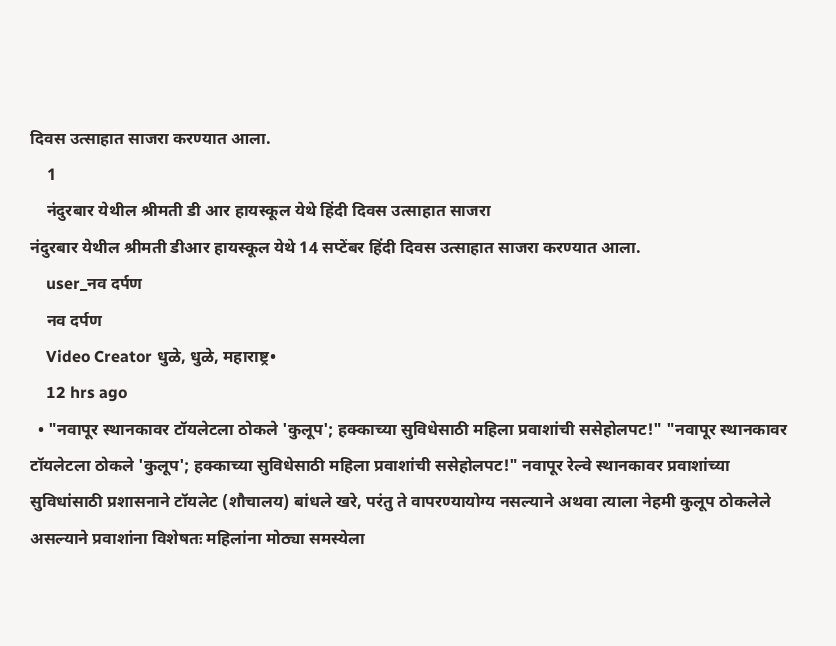दिवस उत्साहात साजरा करण्यात आला.
    1
    नंदुरबार येथील श्रीमती डी आर हायस्कूल येथे हिंदी दिवस उत्साहात साजरा
नंदुरबार येथील श्रीमती डीआर हायस्कूल येथे 14 सप्टेंबर हिंदी दिवस उत्साहात साजरा करण्यात आला.
    user_नव दर्पण
    नव दर्पण
    Video Creator धुळे, धुळे, महाराष्ट्र•
    12 hrs ago
  • "नवापूर स्थानकावर टॉयलेटला ठोकले 'कुलूप'; हक्काच्या सुविधेसाठी महिला प्रवाशांची ससेहोलपट!" "नवापूर स्थानकावर टॉयलेटला ठोकले 'कुलूप'; हक्काच्या सुविधेसाठी महिला प्रवाशांची ससेहोलपट!" नवापूर रेल्वे स्थानकावर प्रवाशांच्या सुविधांसाठी प्रशासनाने टॉयलेट (शौचालय) बांधले खरे, परंतु ते वापरण्यायोग्य नसल्याने अथवा त्याला नेहमी कुलूप ठोकलेले असल्याने प्रवाशांना विशेषतः महिलांना मोठ्या समस्येला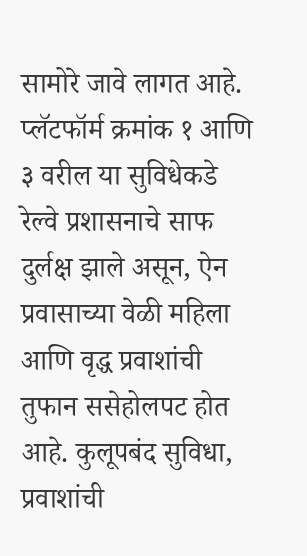सामोरे जावे लागत आहे. प्लॅटफॉर्म क्रमांक १ आणि ३ वरील या सुविधेकडे रेल्वे प्रशासनाचे साफ दुर्लक्ष झाले असून, ऐन प्रवासाच्या वेळी महिला आणि वृद्ध प्रवाशांची तुफान ससेहोलपट होत आहे. कुलूपबंद सुविधा, प्रवाशांची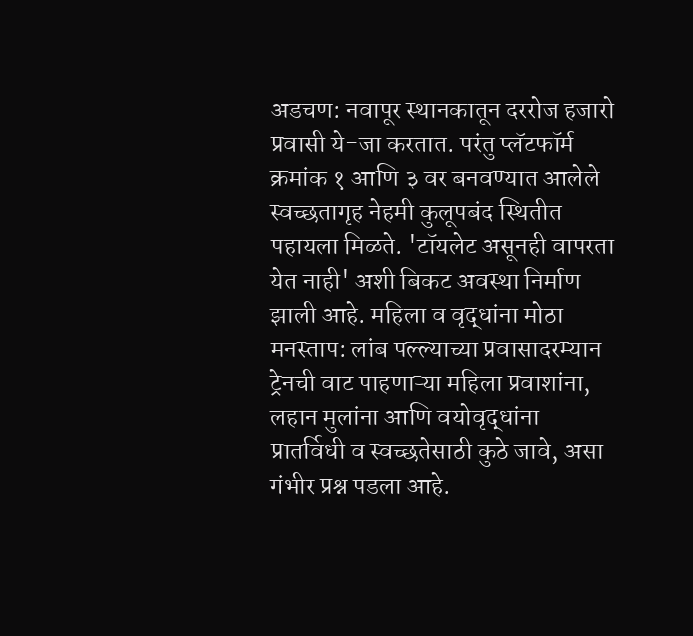अडचण: नवापूर स्थानकातून दररोज हजारो प्रवासी ये-जा करतात. परंतु प्लॅटफॉर्म क्रमांक १ आणि ३ वर बनवण्यात आलेले स्वच्छतागृह नेहमी कुलूपबंद स्थितीत पहायला मिळते. 'टॉयलेट असूनही वापरता येत नाही' अशी बिकट अवस्था निर्माण झाली आहे. महिला व वृद्धांना मोठा मनस्ताप: लांब पल्ल्याच्या प्रवासादरम्यान ट्रेनची वाट पाहणाऱ्या महिला प्रवाशांना, लहान मुलांना आणि वयोवृद्धांना प्रातर्विधी व स्वच्छतेसाठी कुठे जावे, असा गंभीर प्रश्न पडला आहे.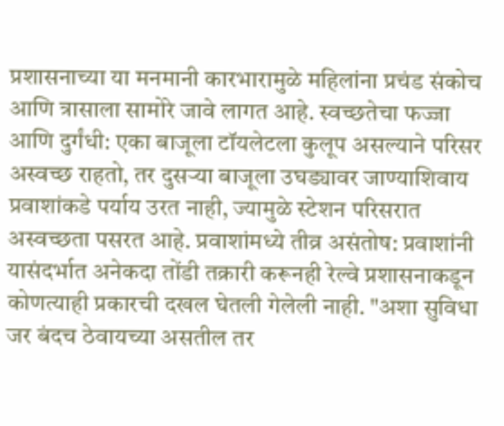प्रशासनाच्या या मनमानी कारभारामुळे महिलांना प्रचंड संकोच आणि त्रासाला सामोरे जावे लागत आहे. स्वच्छतेचा फज्जा आणि दुर्गंधी: एका बाजूला टॉयलेटला कुलूप असल्याने परिसर अस्वच्छ राहतो, तर दुसऱ्या बाजूला उघड्यावर जाण्याशिवाय प्रवाशांकडे पर्याय उरत नाही, ज्यामुळे स्टेशन परिसरात अस्वच्छता पसरत आहे. प्रवाशांमध्ये तीव्र असंतोष: प्रवाशांनी यासंदर्भात अनेकदा तोंडी तक्रारी करूनही रेल्वे प्रशासनाकडून कोणत्याही प्रकारची दखल घेतली गेलेली नाही. "अशा सुविधा जर बंदच ठेवायच्या असतील तर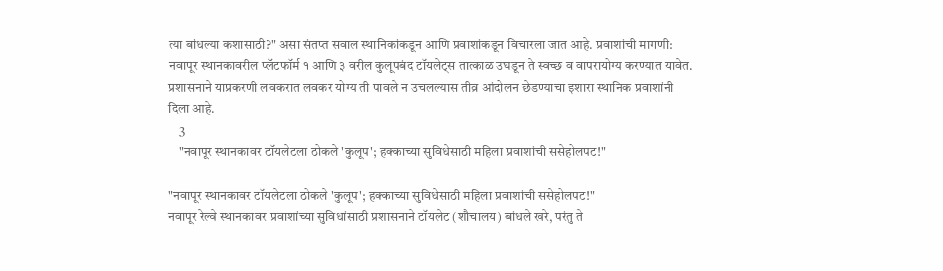त्या बांधल्या कशासाठी?" असा संतप्त सवाल स्थानिकांकडून आणि प्रवाशांकडून विचारला जात आहे. प्रवाशांची मागणी: नवापूर स्थानकावरील प्लॅटफॉर्म १ आणि ३ वरील कुलूपबंद टॉयलेट्स तात्काळ उघडून ते स्वच्छ व वापरायोग्य करण्यात यावेत. प्रशासनाने याप्रकरणी लवकरात लवकर योग्य ती पावले न उचलल्यास तीव्र आंदोलन छेडण्याचा इशारा स्थानिक प्रवाशांनी दिला आहे.
    3
    "नवापूर स्थानकावर टॉयलेटला ठोकले 'कुलूप'; हक्काच्या सुविधेसाठी महिला प्रवाशांची ससेहोलपट!"

"नवापूर स्थानकावर टॉयलेटला ठोकले 'कुलूप'; हक्काच्या सुविधेसाठी महिला प्रवाशांची ससेहोलपट!"
नवापूर रेल्वे स्थानकावर प्रवाशांच्या सुविधांसाठी प्रशासनाने टॉयलेट (शौचालय) बांधले खरे, परंतु ते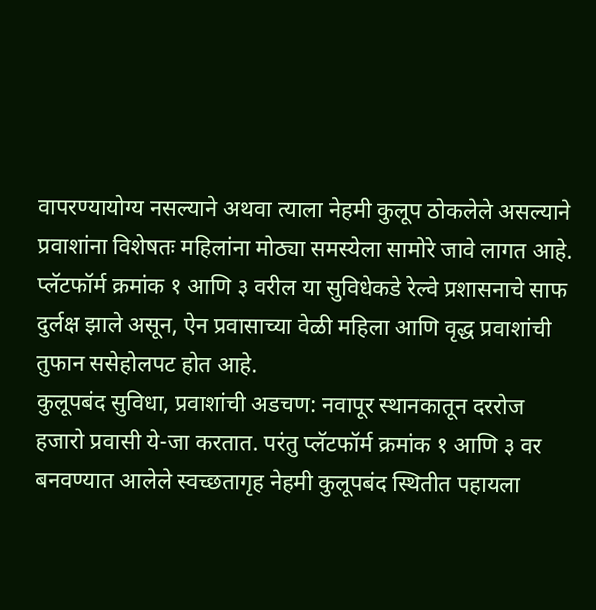वापरण्यायोग्य नसल्याने अथवा त्याला नेहमी कुलूप ठोकलेले असल्याने प्रवाशांना विशेषतः महिलांना मोठ्या समस्येला सामोरे जावे लागत आहे. प्लॅटफॉर्म क्रमांक १ आणि ३ वरील या सुविधेकडे रेल्वे प्रशासनाचे साफ दुर्लक्ष झाले असून, ऐन प्रवासाच्या वेळी महिला आणि वृद्ध प्रवाशांची तुफान ससेहोलपट होत आहे.
कुलूपबंद सुविधा, प्रवाशांची अडचण: नवापूर स्थानकातून दररोज हजारो प्रवासी ये-जा करतात. परंतु प्लॅटफॉर्म क्रमांक १ आणि ३ वर बनवण्यात आलेले स्वच्छतागृह नेहमी कुलूपबंद स्थितीत पहायला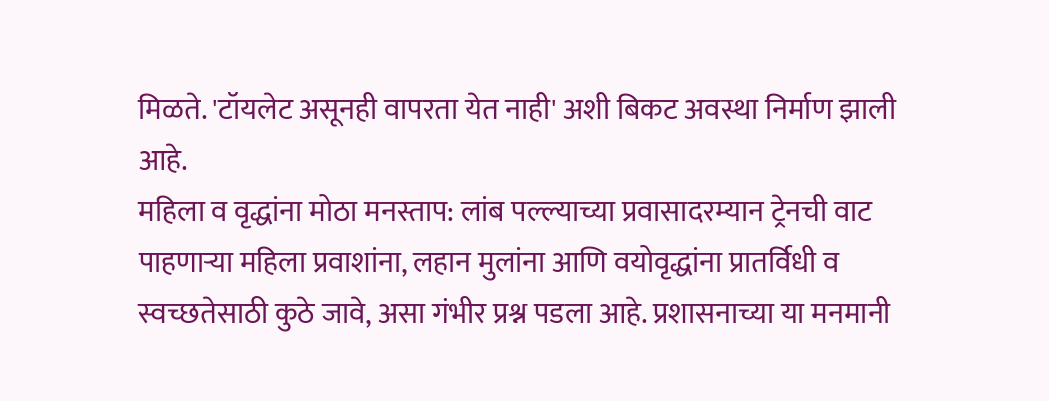मिळते. 'टॉयलेट असूनही वापरता येत नाही' अशी बिकट अवस्था निर्माण झाली आहे.
महिला व वृद्धांना मोठा मनस्ताप: लांब पल्ल्याच्या प्रवासादरम्यान ट्रेनची वाट पाहणाऱ्या महिला प्रवाशांना, लहान मुलांना आणि वयोवृद्धांना प्रातर्विधी व स्वच्छतेसाठी कुठे जावे, असा गंभीर प्रश्न पडला आहे. प्रशासनाच्या या मनमानी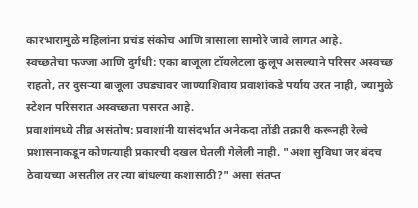कारभारामुळे महिलांना प्रचंड संकोच आणि त्रासाला सामोरे जावे लागत आहे.
स्वच्छतेचा फज्जा आणि दुर्गंधी: एका बाजूला टॉयलेटला कुलूप असल्याने परिसर अस्वच्छ राहतो, तर दुसऱ्या बाजूला उघड्यावर जाण्याशिवाय प्रवाशांकडे पर्याय उरत नाही, ज्यामुळे स्टेशन परिसरात अस्वच्छता पसरत आहे.
प्रवाशांमध्ये तीव्र असंतोष: प्रवाशांनी यासंदर्भात अनेकदा तोंडी तक्रारी करूनही रेल्वे प्रशासनाकडून कोणत्याही प्रकारची दखल घेतली गेलेली नाही. "अशा सुविधा जर बंदच ठेवायच्या असतील तर त्या बांधल्या कशासाठी?" असा संतप्त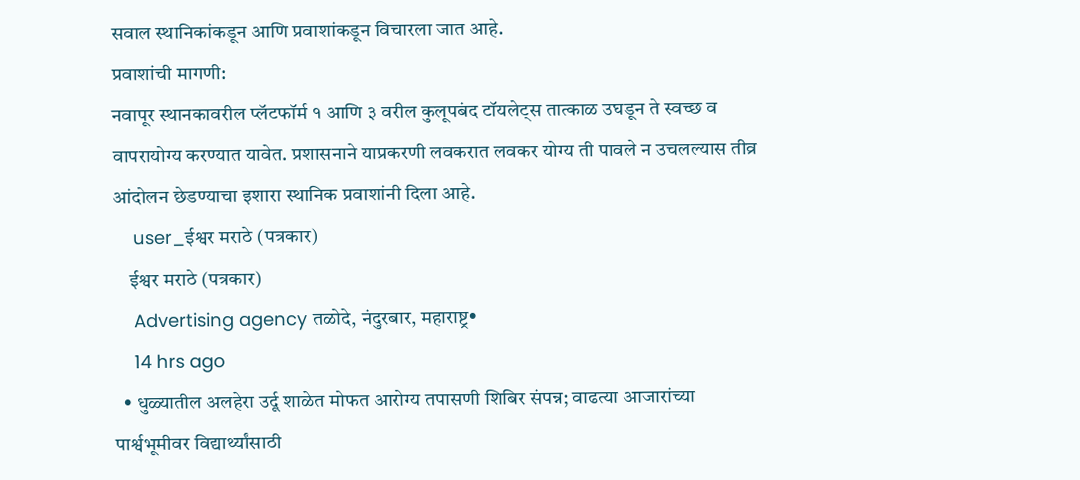सवाल स्थानिकांकडून आणि प्रवाशांकडून विचारला जात आहे.
प्रवाशांची मागणी:
नवापूर स्थानकावरील प्लॅटफॉर्म १ आणि ३ वरील कुलूपबंद टॉयलेट्स तात्काळ उघडून ते स्वच्छ व वापरायोग्य करण्यात यावेत. प्रशासनाने याप्रकरणी लवकरात लवकर योग्य ती पावले न उचलल्यास तीव्र आंदोलन छेडण्याचा इशारा स्थानिक प्रवाशांनी दिला आहे.
    user_ईश्वर मराठे (पत्रकार)
    ईश्वर मराठे (पत्रकार)
    Advertising agency तळोदे, नंदुरबार, महाराष्ट्र•
    14 hrs ago
  • धुळ्यातील अलहेरा उर्दू शाळेत मोफत आरोग्य तपासणी शिबिर संपन्न; वाढत्या आजारांच्या पार्श्वभूमीवर विद्यार्थ्यांसाठी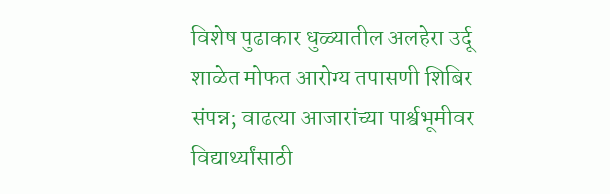विशेष पुढाकार धुळ्यातील अलहेरा उर्दू शाळेत मोफत आरोग्य तपासणी शिबिर संपन्न; वाढत्या आजारांच्या पार्श्वभूमीवर विद्यार्थ्यांसाठी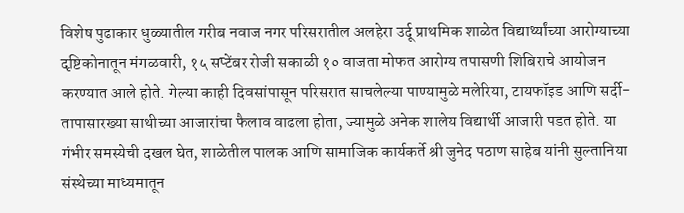विशेष पुढाकार धुळ्यातील गरीब नवाज नगर परिसरातील अलहेरा उर्दू प्राथमिक शाळेत विद्यार्थ्यांच्या आरोग्याच्या दृष्टिकोनातून मंगळवारी, १५ सप्टेंबर रोजी सकाळी १० वाजता मोफत आरोग्य तपासणी शिबिराचे आयोजन करण्यात आले होते. गेल्या काही दिवसांपासून परिसरात साचलेल्या पाण्यामुळे मलेरिया, टायफॉइड आणि सर्दी-तापासारख्या साथीच्या आजारांचा फैलाव वाढला होता, ज्यामुळे अनेक शालेय विद्यार्थी आजारी पडत होते. या गंभीर समस्येची दखल घेत, शाळेतील पालक आणि सामाजिक कार्यकर्ते श्री जुनेद पठाण साहेब यांनी सुल्तानिया संस्थेच्या माध्यमातून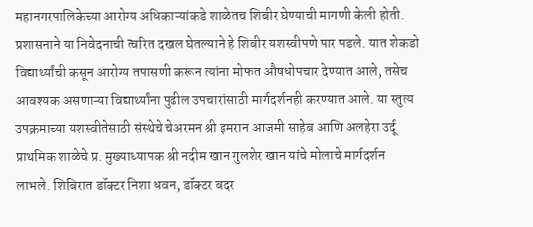महानगरपालिकेच्या आरोग्य अधिकाऱ्यांकडे शाळेतच शिबीर घेण्याची मागणी केली होती. प्रशासनाने या निवेदनाची त्वरित दखल घेतल्याने हे शिबीर यशस्वीपणे पार पडले. यात शेकडो विद्यार्थ्यांची कसून आरोग्य तपासणी करून त्यांना मोफत औषधोपचार देण्यात आले, तसेच आवश्यक असणाऱ्या विद्यार्थ्यांना पुढील उपचारांसाठी मार्गदर्शनही करण्यात आले. या स्तुत्य उपक्रमाच्या यशस्वीतेसाठी संस्थेचे चेअरमन श्री इमरान आजमी साहेब आणि अलहेरा उर्दू प्राथमिक शाळेचे प्र. मुख्याध्यापक श्री नदीम खान गुलशेर खान यांचे मोलाचे मार्गदर्शन लाभले. शिबिरात डॉक्टर निशा धवन, डॉक्टर बदर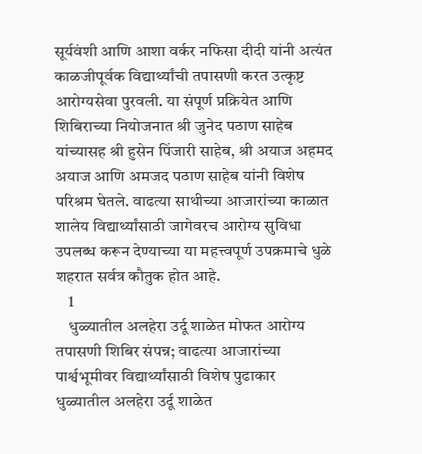सूर्यवंशी आणि आशा वर्कर नफिसा दीदी यांनी अत्यंत काळजीपूर्वक विद्यार्थ्यांची तपासणी करत उत्कृष्ट आरोग्यसेवा पुरवली. या संपूर्ण प्रक्रियेत आणि शिबिराच्या नियोजनात श्री जुनेद पठाण साहेब यांच्यासह श्री हुसेन पिंजारी साहेब, श्री अयाज अहमद अयाज आणि अमजद पठाण साहेब यांनी विशेष परिश्रम घेतले. वाढत्या साथीच्या आजारांच्या काळात शालेय विद्यार्थ्यांसाठी जागेवरच आरोग्य सुविधा उपलब्ध करून देण्याच्या या महत्त्वपूर्ण उपक्रमाचे धुळे शहरात सर्वत्र कौतुक होत आहे.
    1
    धुळ्यातील अलहेरा उर्दू शाळेत मोफत आरोग्य तपासणी शिबिर संपन्न; वाढत्या आजारांच्या पार्श्वभूमीवर विद्यार्थ्यांसाठी विशेष पुढाकार
धुळ्यातील अलहेरा उर्दू शाळेत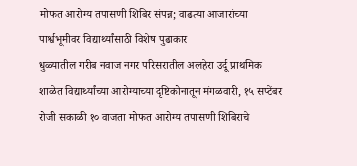मोफत आरोग्य तपासणी शिबिर संपन्न; वाढत्या आजारांच्या पार्श्वभूमीवर विद्यार्थ्यांसाठी विशेष पुढाकार
धुळ्यातील गरीब नवाज नगर परिसरातील अलहेरा उर्दू प्राथमिक शाळेत विद्यार्थ्यांच्या आरोग्याच्या दृष्टिकोनातून मंगळवारी, १५ सप्टेंबर रोजी सकाळी १० वाजता मोफत आरोग्य तपासणी शिबिराचे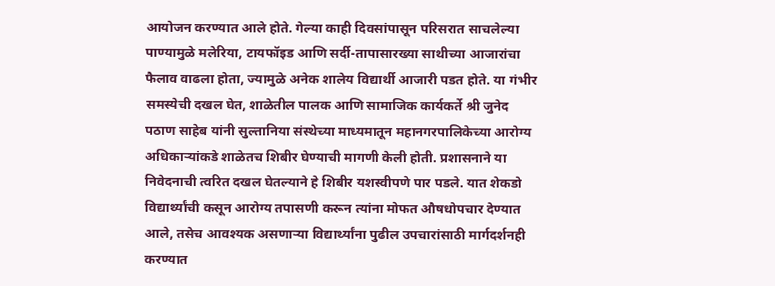आयोजन करण्यात आले होते. गेल्या काही दिवसांपासून परिसरात साचलेल्या पाण्यामुळे मलेरिया, टायफॉइड आणि सर्दी-तापासारख्या साथीच्या आजारांचा फैलाव वाढला होता, ज्यामुळे अनेक शालेय विद्यार्थी आजारी पडत होते. या गंभीर समस्येची दखल घेत, शाळेतील पालक आणि सामाजिक कार्यकर्ते श्री जुनेद पठाण साहेब यांनी सुल्तानिया संस्थेच्या माध्यमातून महानगरपालिकेच्या आरोग्य अधिकाऱ्यांकडे शाळेतच शिबीर घेण्याची मागणी केली होती. प्रशासनाने या निवेदनाची त्वरित दखल घेतल्याने हे शिबीर यशस्वीपणे पार पडले. यात शेकडो विद्यार्थ्यांची कसून आरोग्य तपासणी करून त्यांना मोफत औषधोपचार देण्यात आले, तसेच आवश्यक असणाऱ्या विद्यार्थ्यांना पुढील उपचारांसाठी मार्गदर्शनही करण्यात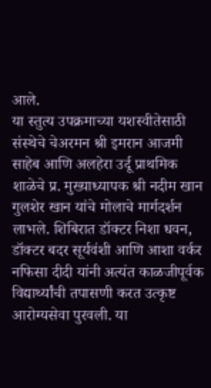आले.
या स्तुत्य उपक्रमाच्या यशस्वीतेसाठी संस्थेचे चेअरमन श्री इमरान आजमी साहेब आणि अलहेरा उर्दू प्राथमिक शाळेचे प्र. मुख्याध्यापक श्री नदीम खान गुलशेर खान यांचे मोलाचे मार्गदर्शन लाभले. शिबिरात डॉक्टर निशा धवन, डॉक्टर बदर सूर्यवंशी आणि आशा वर्कर नफिसा दीदी यांनी अत्यंत काळजीपूर्वक विद्यार्थ्यांची तपासणी करत उत्कृष्ट आरोग्यसेवा पुरवली. या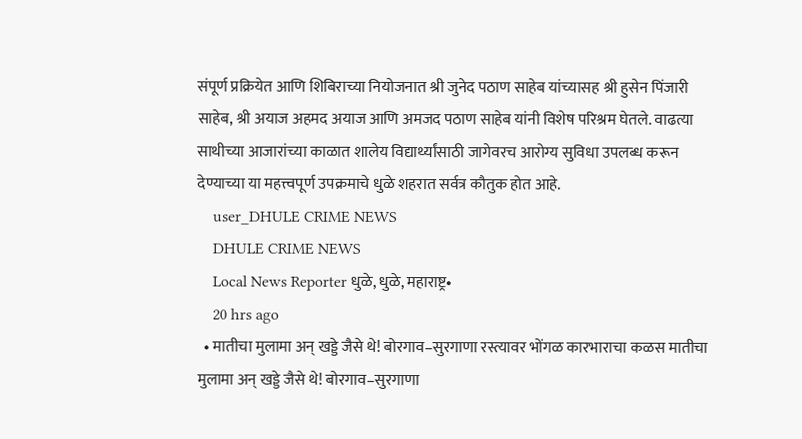संपूर्ण प्रक्रियेत आणि शिबिराच्या नियोजनात श्री जुनेद पठाण साहेब यांच्यासह श्री हुसेन पिंजारी साहेब, श्री अयाज अहमद अयाज आणि अमजद पठाण साहेब यांनी विशेष परिश्रम घेतले. वाढत्या साथीच्या आजारांच्या काळात शालेय विद्यार्थ्यांसाठी जागेवरच आरोग्य सुविधा उपलब्ध करून देण्याच्या या महत्त्वपूर्ण उपक्रमाचे धुळे शहरात सर्वत्र कौतुक होत आहे.
    user_DHULE CRIME NEWS
    DHULE CRIME NEWS
    Local News Reporter धुळे, धुळे, महाराष्ट्र•
    20 hrs ago
  • मातीचा मुलामा अन् खड्डे जैसे थे! बोरगाव–सुरगाणा रस्त्यावर भोंगळ कारभाराचा कळस मातीचा मुलामा अन् खड्डे जैसे थे! बोरगाव–सुरगाणा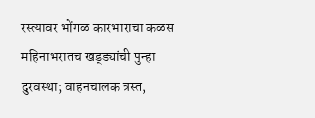रस्त्यावर भोंगळ कारभाराचा कळस महिनाभरातच खड्ड्यांची पुन्हा दुरवस्था; वाहनचालक त्रस्त,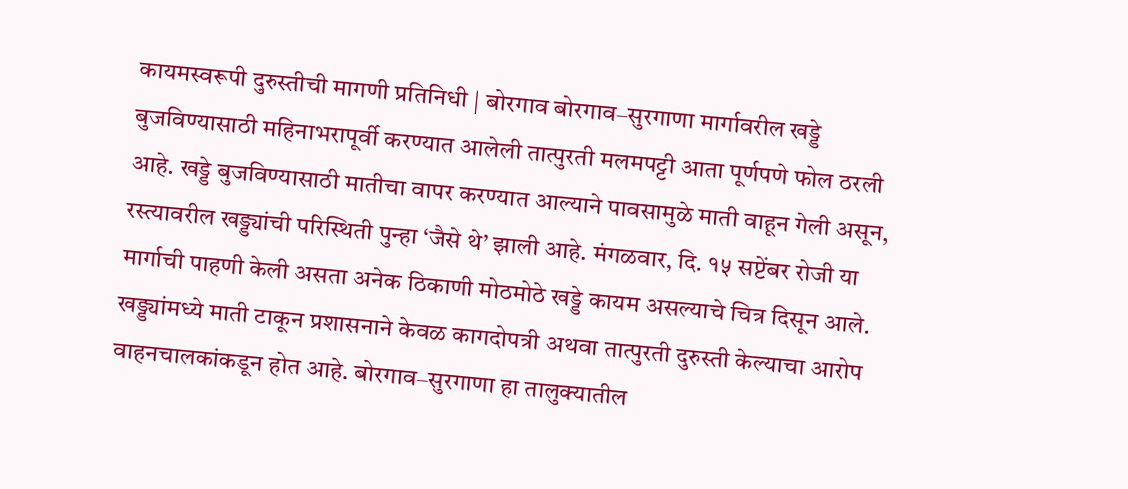कायमस्वरूपी दुरुस्तीची मागणी प्रतिनिधी | बोरगाव बोरगाव–सुरगाणा मार्गावरील खड्डे बुजविण्यासाठी महिनाभरापूर्वी करण्यात आलेली तात्पुरती मलमपट्टी आता पूर्णपणे फोल ठरली आहे. खड्डे बुजविण्यासाठी मातीचा वापर करण्यात आल्याने पावसामुळे माती वाहून गेली असून, रस्त्यावरील खड्ड्यांची परिस्थिती पुन्हा ‘जैसे थे’ झाली आहे. मंगळवार, दि. १५ सप्टेंबर रोजी या मार्गाची पाहणी केली असता अनेक ठिकाणी मोठमोठे खड्डे कायम असल्याचे चित्र दिसून आले. खड्ड्यांमध्ये माती टाकून प्रशासनाने केवळ कागदोपत्री अथवा तात्पुरती दुरुस्ती केल्याचा आरोप वाहनचालकांकडून होत आहे. बोरगाव–सुरगाणा हा तालुक्यातील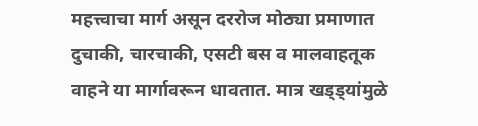महत्त्वाचा मार्ग असून दररोज मोठ्या प्रमाणात दुचाकी, चारचाकी, एसटी बस व मालवाहतूक वाहने या मार्गावरून धावतात. मात्र खड्ड्यांमुळे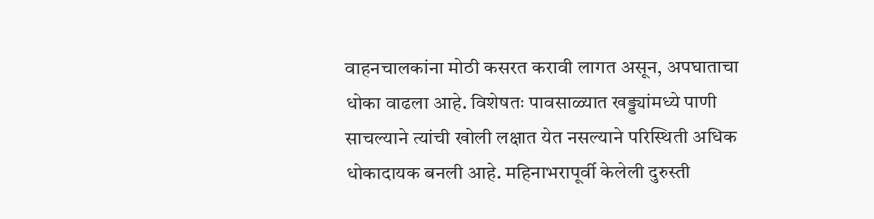वाहनचालकांना मोठी कसरत करावी लागत असून, अपघाताचा धोका वाढला आहे. विशेषतः पावसाळ्यात खड्ड्यांमध्ये पाणी साचल्याने त्यांची खोली लक्षात येत नसल्याने परिस्थिती अधिक धोकादायक बनली आहे. महिनाभरापूर्वी केलेली दुरुस्ती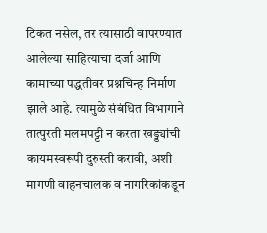टिकत नसेल, तर त्यासाठी वापरण्यात आलेल्या साहित्याचा दर्जा आणि कामाच्या पद्धतीवर प्रश्नचिन्ह निर्माण झाले आहे. त्यामुळे संबंधित विभागाने तात्पुरती मलमपट्टी न करता खड्ड्यांची कायमस्वरूपी दुरुस्ती करावी, अशी मागणी वाहनचालक व नागरिकांकडून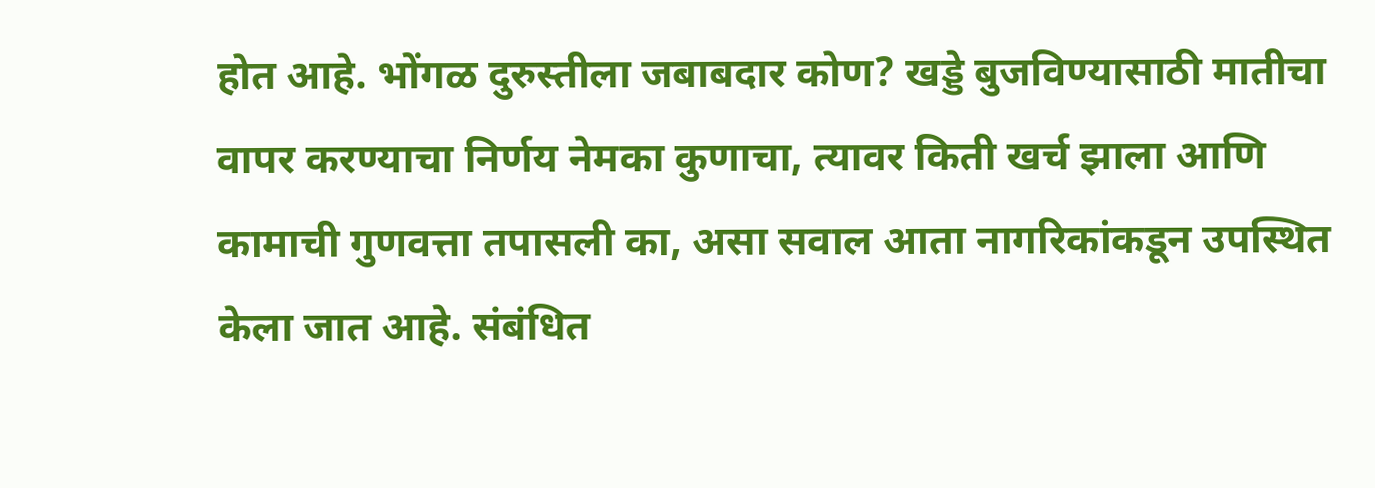होत आहे. भोंगळ दुरुस्तीला जबाबदार कोण? खड्डे बुजविण्यासाठी मातीचा वापर करण्याचा निर्णय नेमका कुणाचा, त्यावर किती खर्च झाला आणि कामाची गुणवत्ता तपासली का, असा सवाल आता नागरिकांकडून उपस्थित केला जात आहे. संबंधित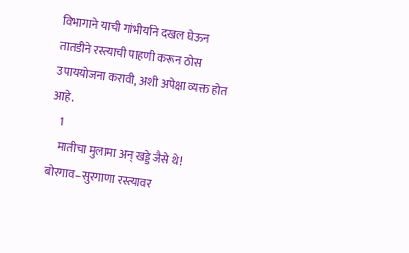विभागाने याची गांभीर्याने दखल घेऊन तातडीने रस्त्याची पाहणी करून ठोस उपाययोजना करावी, अशी अपेक्षा व्यक्त होत आहे.
    1
    मातीचा मुलामा अन् खड्डे जैसे थे! बोरगाव–सुरगाणा रस्त्यावर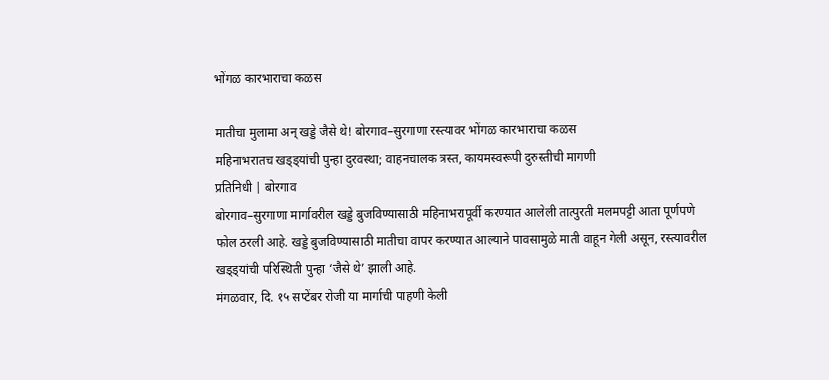भोंगळ कारभाराचा कळस

मातीचा मुलामा अन् खड्डे जैसे थे! बोरगाव–सुरगाणा रस्त्यावर भोंगळ कारभाराचा कळस
महिनाभरातच खड्ड्यांची पुन्हा दुरवस्था; वाहनचालक त्रस्त, कायमस्वरूपी दुरुस्तीची मागणी
प्रतिनिधी | बोरगाव
बोरगाव–सुरगाणा मार्गावरील खड्डे बुजविण्यासाठी महिनाभरापूर्वी करण्यात आलेली तात्पुरती मलमपट्टी आता पूर्णपणे फोल ठरली आहे. खड्डे बुजविण्यासाठी मातीचा वापर करण्यात आल्याने पावसामुळे माती वाहून गेली असून, रस्त्यावरील खड्ड्यांची परिस्थिती पुन्हा ‘जैसे थे’ झाली आहे.
मंगळवार, दि. १५ सप्टेंबर रोजी या मार्गाची पाहणी केली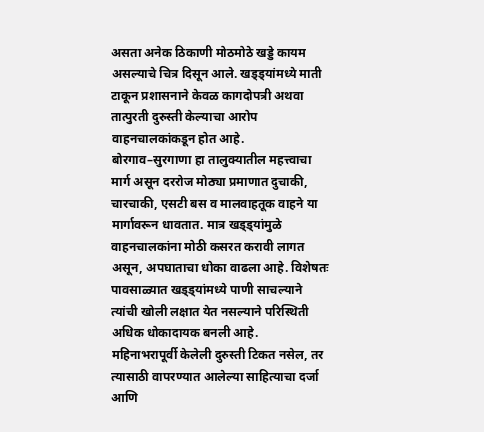असता अनेक ठिकाणी मोठमोठे खड्डे कायम असल्याचे चित्र दिसून आले. खड्ड्यांमध्ये माती टाकून प्रशासनाने केवळ कागदोपत्री अथवा तात्पुरती दुरुस्ती केल्याचा आरोप वाहनचालकांकडून होत आहे.
बोरगाव–सुरगाणा हा तालुक्यातील महत्त्वाचा मार्ग असून दररोज मोठ्या प्रमाणात दुचाकी, चारचाकी, एसटी बस व मालवाहतूक वाहने या मार्गावरून धावतात. मात्र खड्ड्यांमुळे वाहनचालकांना मोठी कसरत करावी लागत असून, अपघाताचा धोका वाढला आहे. विशेषतः पावसाळ्यात खड्ड्यांमध्ये पाणी साचल्याने त्यांची खोली लक्षात येत नसल्याने परिस्थिती अधिक धोकादायक बनली आहे.
महिनाभरापूर्वी केलेली दुरुस्ती टिकत नसेल, तर त्यासाठी वापरण्यात आलेल्या साहित्याचा दर्जा आणि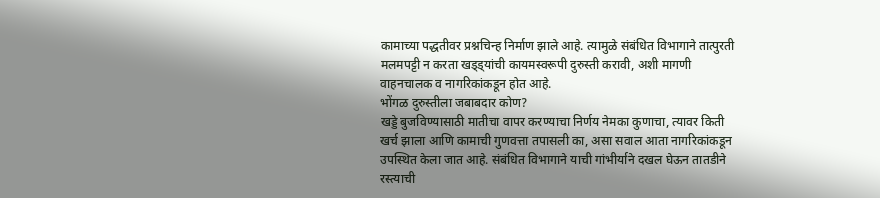कामाच्या पद्धतीवर प्रश्नचिन्ह निर्माण झाले आहे. त्यामुळे संबंधित विभागाने तात्पुरती मलमपट्टी न करता खड्ड्यांची कायमस्वरूपी दुरुस्ती करावी, अशी मागणी वाहनचालक व नागरिकांकडून होत आहे.
भोंगळ दुरुस्तीला जबाबदार कोण?
खड्डे बुजविण्यासाठी मातीचा वापर करण्याचा निर्णय नेमका कुणाचा, त्यावर किती खर्च झाला आणि कामाची गुणवत्ता तपासली का, असा सवाल आता नागरिकांकडून उपस्थित केला जात आहे. संबंधित विभागाने याची गांभीर्याने दखल घेऊन तातडीने रस्त्याची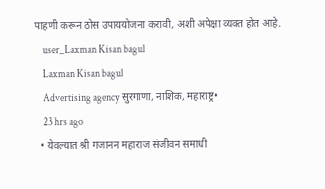पाहणी करून ठोस उपाययोजना करावी, अशी अपेक्षा व्यक्त होत आहे.
    user_Laxman Kisan bagul
    Laxman Kisan bagul
    Advertising agency सुरगाणा, नाशिक, महाराष्ट्र•
    23 hrs ago
  • येवल्यात श्री गजानन महाराज संजीवन समाधी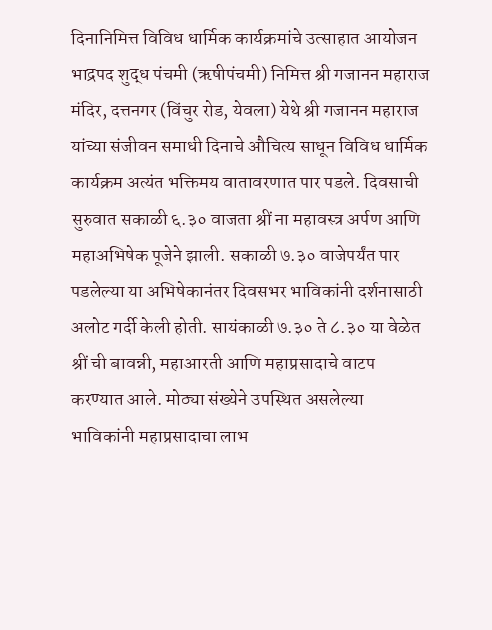दिनानिमित्त विविध धार्मिक कार्यक्रमांचे उत्साहात आयोजन भाद्रपद शुद्ध पंचमी (ऋषीपंचमी) निमित्त श्री गजानन महाराज मंदिर, दत्तनगर (विंचुर रोड, येवला) येथे श्री गजानन महाराज यांच्या संजीवन समाधी दिनाचे औचित्य साधून विविध धार्मिक कार्यक्रम अत्यंत भक्तिमय वातावरणात पार पडले. दिवसाची सुरुवात सकाळी ६.३० वाजता श्रीं ना महावस्त्र अर्पण आणि महाअभिषेक पूजेने झाली. सकाळी ७.३० वाजेपर्यंत पार पडलेल्या या अभिषेकानंतर दिवसभर भाविकांनी दर्शनासाठी अलोट गर्दी केली होती. सायंकाळी ७.३० ते ८.३० या वेळेत श्रीं ची बावन्नी, महाआरती आणि महाप्रसादाचे वाटप करण्यात आले. मोठ्या संख्येने उपस्थित असलेल्या भाविकांनी महाप्रसादाचा लाभ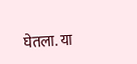घेतला. या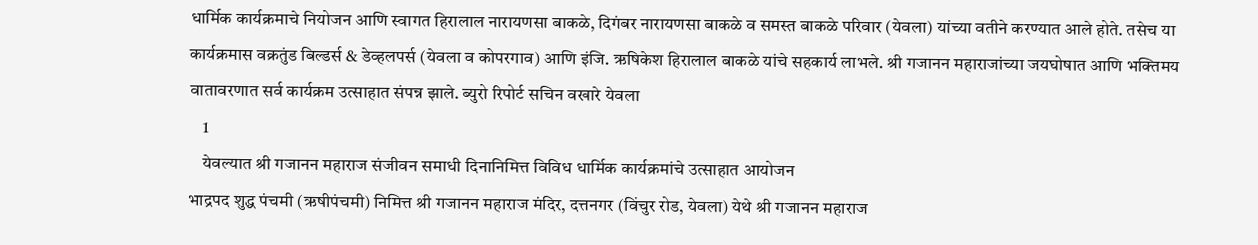धार्मिक कार्यक्रमाचे नियोजन आणि स्वागत हिरालाल नारायणसा बाकळे, दिगंबर नारायणसा बाकळे व समस्त बाकळे परिवार (येवला) यांच्या वतीने करण्यात आले होते. तसेच या कार्यक्रमास वक्रतुंड बिल्डर्स & डेव्हलपर्स (येवला व कोपरगाव) आणि इंजि. ऋषिकेश हिरालाल बाकळे यांचे सहकार्य लाभले. श्री गजानन महाराजांच्या जयघोषात आणि भक्तिमय वातावरणात सर्व कार्यक्रम उत्साहात संपन्न झाले. ब्युरो रिपोर्ट सचिन वखारे येवला
    1
    येवल्यात श्री गजानन महाराज संजीवन समाधी दिनानिमित्त विविध धार्मिक कार्यक्रमांचे उत्साहात आयोजन
भाद्रपद शुद्ध पंचमी (ऋषीपंचमी) निमित्त श्री गजानन महाराज मंदिर, दत्तनगर (विंचुर रोड, येवला) येथे श्री गजानन महाराज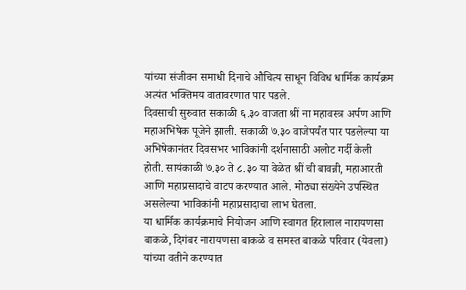यांच्या संजीवन समाधी दिनाचे औचित्य साधून विविध धार्मिक कार्यक्रम अत्यंत भक्तिमय वातावरणात पार पडले.
दिवसाची सुरुवात सकाळी ६.३० वाजता श्रीं ना महावस्त्र अर्पण आणि महाअभिषेक पूजेने झाली. सकाळी ७.३० वाजेपर्यंत पार पडलेल्या या अभिषेकानंतर दिवसभर भाविकांनी दर्शनासाठी अलोट गर्दी केली होती. सायंकाळी ७.३० ते ८.३० या वेळेत श्रीं ची बावन्नी, महाआरती आणि महाप्रसादाचे वाटप करण्यात आले. मोठ्या संख्येने उपस्थित असलेल्या भाविकांनी महाप्रसादाचा लाभ घेतला.
या धार्मिक कार्यक्रमाचे नियोजन आणि स्वागत हिरालाल नारायणसा बाकळे, दिगंबर नारायणसा बाकळे व समस्त बाकळे परिवार (येवला) यांच्या वतीने करण्यात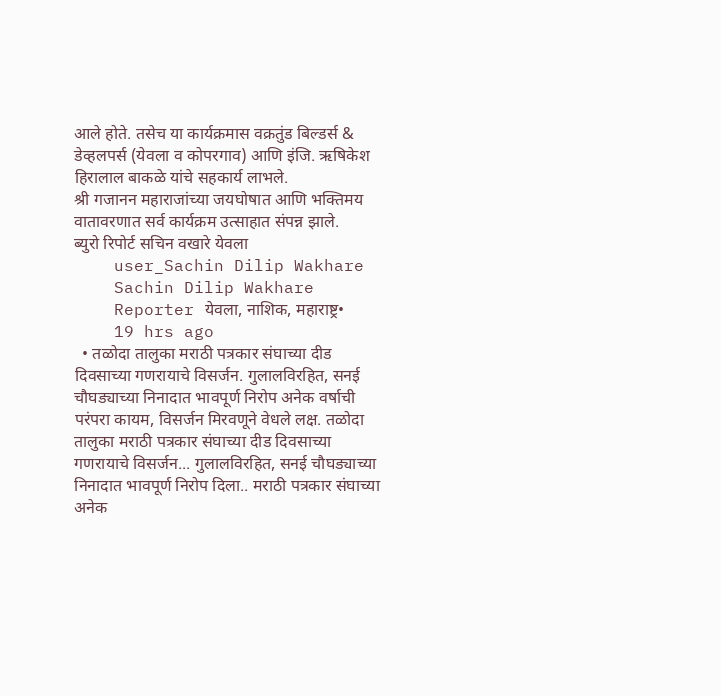आले होते. तसेच या कार्यक्रमास वक्रतुंड बिल्डर्स & डेव्हलपर्स (येवला व कोपरगाव) आणि इंजि. ऋषिकेश हिरालाल बाकळे यांचे सहकार्य लाभले.
श्री गजानन महाराजांच्या जयघोषात आणि भक्तिमय वातावरणात सर्व कार्यक्रम उत्साहात संपन्न झाले.
ब्युरो रिपोर्ट सचिन वखारे येवला
    user_Sachin Dilip Wakhare
    Sachin Dilip Wakhare
    Reporter येवला, नाशिक, महाराष्ट्र•
    19 hrs ago
  • तळोदा तालुका मराठी पत्रकार संघाच्या दीड दिवसाच्या गणरायाचे विसर्जन. गुलालविरहित, सनई चौघड्याच्या निनादात भावपूर्ण निरोप अनेक वर्षाची परंपरा कायम, विसर्जन मिरवणूने वेधले लक्ष. तळोदा तालुका मराठी पत्रकार संघाच्या दीड दिवसाच्या गणरायाचे विसर्जन... गुलालविरहित, सनई चौघड्याच्या निनादात भावपूर्ण निरोप दिला.. मराठी पत्रकार संघाच्या अनेक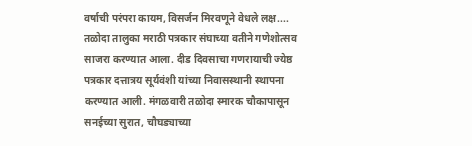वर्षाची परंपरा कायम, विसर्जन मिरवणूने वेधले लक्ष.... तळोदा तालुका मराठी पत्रकार संघाच्या वतीने गणेशोत्सव साजरा करण्यात आला. दीड दिवसाचा गणरायाची ज्येष्ठ पत्रकार दत्तात्रय सूर्यवंशी यांच्या निवासस्थानी स्थापना करण्यात आली. मंगळवारी तळोदा स्मारक चौकापासून सनईच्या सुरात, चौघड्याच्या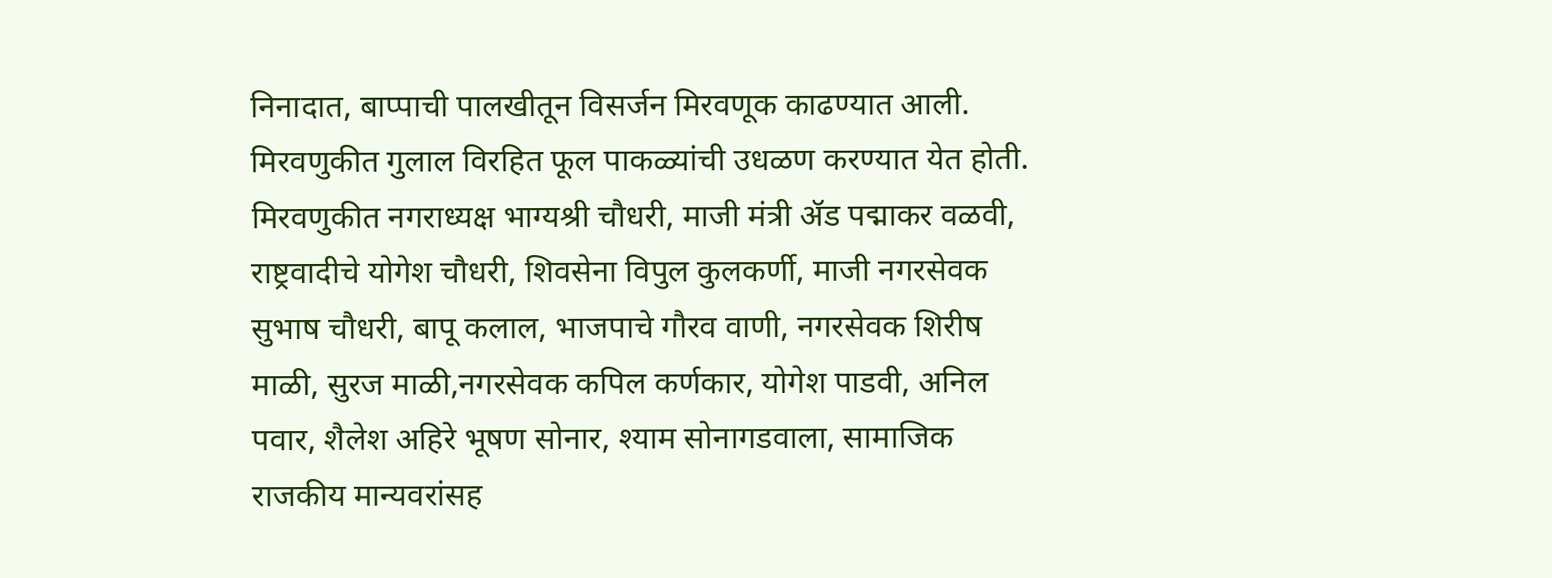निनादात, बाप्पाची पालखीतून विसर्जन मिरवणूक काढण्यात आली. मिरवणुकीत गुलाल विरहित फूल पाकळ्यांची उधळण करण्यात येत होती. मिरवणुकीत नगराध्यक्ष भाग्यश्री चौधरी, माजी मंत्री ॲड पद्माकर वळवी, राष्ट्रवादीचे योगेश चौधरी, शिवसेना विपुल कुलकर्णी, माजी नगरसेवक सुभाष चौधरी, बापू कलाल, भाजपाचे गौरव वाणी, नगरसेवक शिरीष माळी, सुरज माळी,नगरसेवक कपिल कर्णकार, योगेश पाडवी, अनिल पवार, शैलेश अहिरे भूषण सोनार, श्याम सोनागडवाला, सामाजिक राजकीय मान्यवरांसह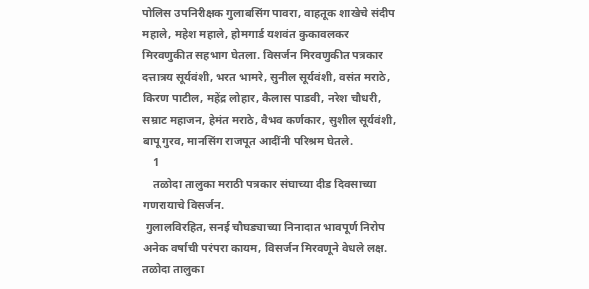पोलिस उपनिरीक्षक गुलाबसिंग पावरा, वाहतूक शाखेचे संदीप महाले, महेश महाले, होमगार्ड यशवंत कुकावलकर मिरवणुकीत सहभाग घेतला. विसर्जन मिरवणुकीत पत्रकार दत्तात्रय सूर्यवंशी, भरत भामरे, सुनील सूर्यवंशी, वसंत मराठे, किरण पाटील, महेंद्र लोहार, कैलास पाडवी, नरेश चौधरी, सम्राट महाजन, हेमंत मराठे, वैभव कर्णकार, सुशील सूर्यवंशी, बापू गुरव, मानसिंग राजपूत आदींनी परिश्रम घेतले.
    1
    तळोदा तालुका मराठी पत्रकार संघाच्या दीड दिवसाच्या गणरायाचे विसर्जन.
 गुलालविरहित, सनई चौघड्याच्या निनादात भावपूर्ण निरोप  अनेक वर्षाची परंपरा कायम, विसर्जन मिरवणूने वेधले लक्ष.
तळोदा तालुका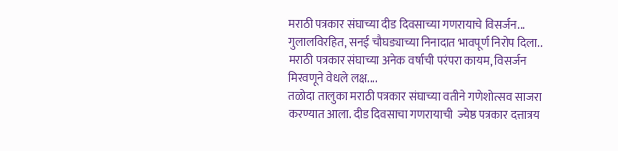मराठी पत्रकार संघाच्या दीड दिवसाच्या गणरायाचे विसर्जन...
गुलालविरहित, सनई चौघड्याच्या निनादात भावपूर्ण निरोप दिला..
मराठी पत्रकार संघाच्या अनेक वर्षाची परंपरा कायम, विसर्जन मिरवणूने वेधले लक्ष....
तळोदा तालुका मराठी पत्रकार संघाच्या वतीने गणेशोत्सव साजरा करण्यात आला. दीड दिवसाचा गणरायाची  ज्येष्ठ पत्रकार दत्तात्रय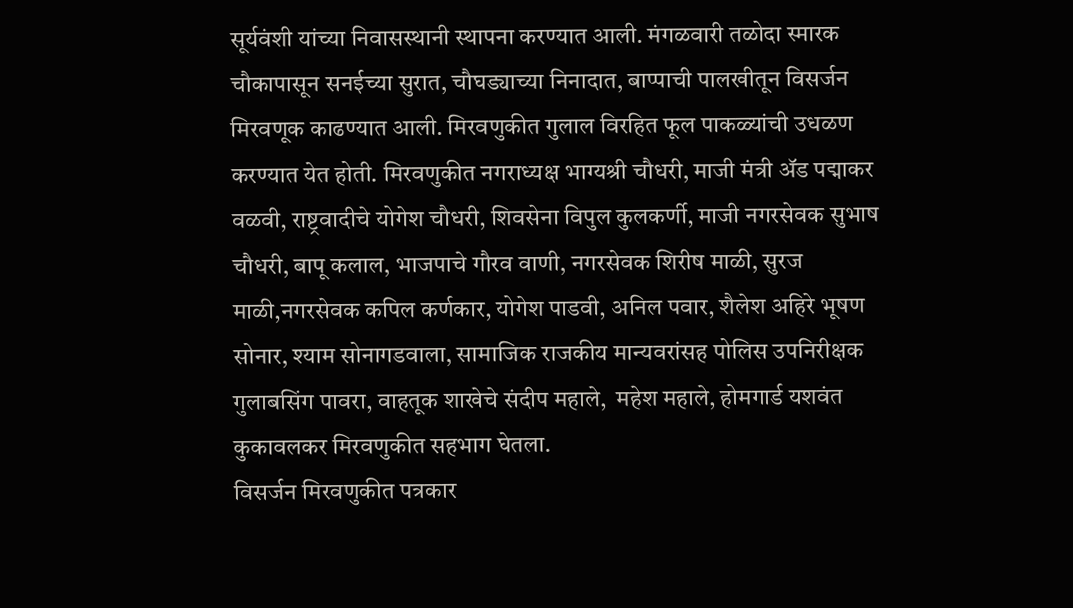सूर्यवंशी यांच्या निवासस्थानी स्थापना करण्यात आली. मंगळवारी तळोदा स्मारक चौकापासून सनईच्या सुरात, चौघड्याच्या निनादात, बाप्पाची पालखीतून विसर्जन मिरवणूक काढण्यात आली. मिरवणुकीत गुलाल विरहित फूल पाकळ्यांची उधळण करण्यात येत होती. मिरवणुकीत नगराध्यक्ष भाग्यश्री चौधरी, माजी मंत्री ॲड पद्माकर वळवी, राष्ट्रवादीचे योगेश चौधरी, शिवसेना विपुल कुलकर्णी, माजी नगरसेवक सुभाष चौधरी, बापू कलाल, भाजपाचे गौरव वाणी, नगरसेवक शिरीष माळी, सुरज माळी,नगरसेवक कपिल कर्णकार, योगेश पाडवी, अनिल पवार, शैलेश अहिरे भूषण सोनार, श्याम सोनागडवाला, सामाजिक राजकीय मान्यवरांसह पोलिस उपनिरीक्षक गुलाबसिंग पावरा, वाहतूक शाखेचे संदीप महाले,  महेश महाले, होमगार्ड यशवंत कुकावलकर मिरवणुकीत सहभाग घेतला.
विसर्जन मिरवणुकीत पत्रकार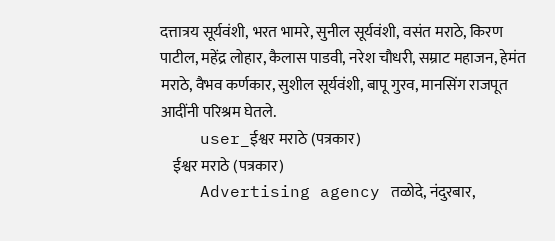दत्तात्रय सूर्यवंशी, भरत भामरे, सुनील सूर्यवंशी, वसंत मराठे, किरण पाटील, महेंद्र लोहार, कैलास पाडवी, नरेश चौधरी, सम्राट महाजन, हेमंत मराठे, वैभव कर्णकार, सुशील सूर्यवंशी, बापू गुरव, मानसिंग राजपूत आदींनी परिश्रम घेतले.
    user_ईश्वर मराठे (पत्रकार)
    ईश्वर मराठे (पत्रकार)
    Advertising agency तळोदे, नंदुरबार,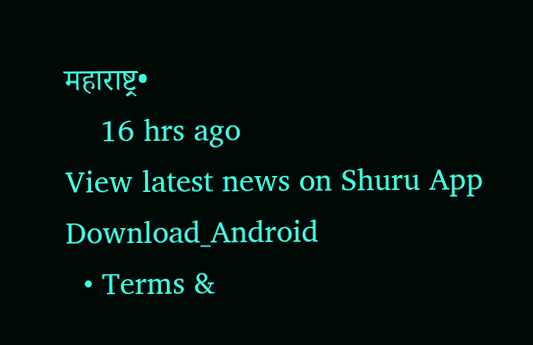महाराष्ट्र•
    16 hrs ago
View latest news on Shuru App
Download_Android
  • Terms &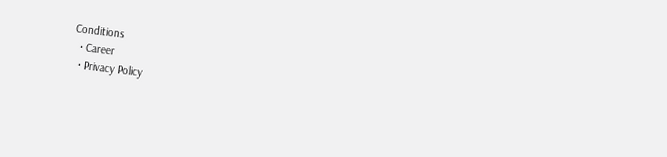Conditions
  • Career
  • Privacy Policy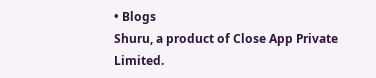• Blogs
Shuru, a product of Close App Private Limited.